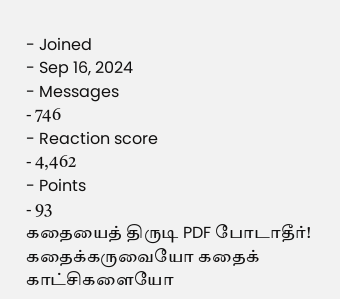- Joined
- Sep 16, 2024
- Messages
- 746
- Reaction score
- 4,462
- Points
- 93
கதையைத் திருடி PDF போடாதீர்! கதைக்கருவையோ கதைக் காட்சிகளையோ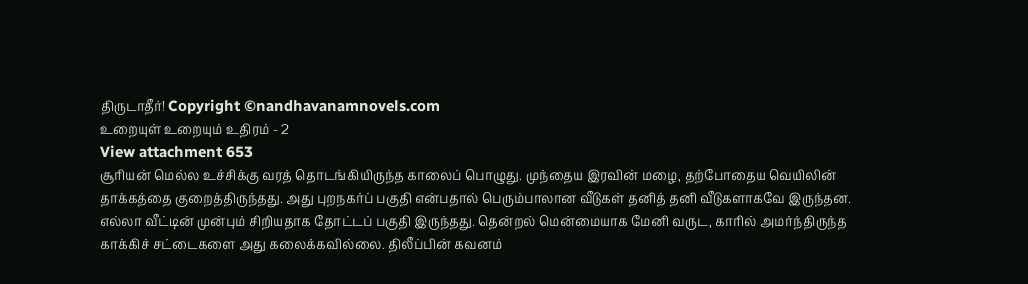திருடாதீர்! Copyright ©nandhavanamnovels.com
உறையுள் உறையும் உதிரம் - 2
View attachment 653
சூரியன் மெல்ல உச்சிக்கு வரத் தொடங்கியிருந்த காலைப் பொழுது. முந்தைய இரவின் மழை, தற்போதைய வெயிலின் தாக்கத்தை குறைத்திருந்தது. அது புறநகர்ப் பகுதி என்பதால் பெரும்பாலான வீடுகள் தனித் தனி வீடுகளாகவே இருந்தன. எல்லா வீட்டின் முன்பும் சிறியதாக தோட்டப் பகுதி இருந்தது. தென்றல் மென்மையாக மேனி வருட, காரில் அமர்ந்திருந்த காக்கிச் சட்டைகளை அது கலைக்கவில்லை. திலீப்பின் கவனம்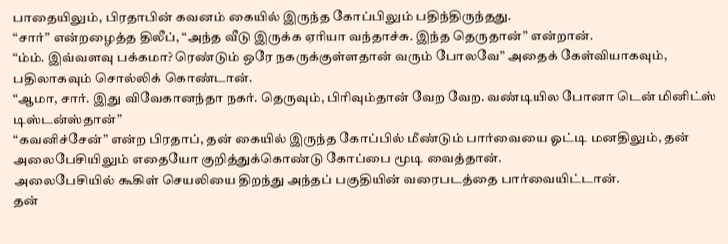பாதையிலும், பிரதாபின் கவனம் கையில் இருந்த கோப்பிலும் பதிந்திருந்தது.
“சார்” என்றழைத்த திலீப், “அந்த வீடு இருக்க ஏரியா வந்தாச்சு. இந்த தெருதான்” என்றான்.
“ம்ம். இவ்வளவு பக்கமா? ரெண்டும் ஒரே நகருக்குள்ளதான் வரும் போலவே” அதைக் கேள்வியாகவும், பதிலாகவும் சொல்லிக் கொண்டான்.
“ஆமா, சார். இது விவேகானந்தா நகர். தெருவும், பிரிவும்தான் வேற வேற. வண்டியில போனா டென் மினிட்ஸ் டிஸ்டன்ஸ்தான்”
“கவனிச்சேன்” என்ற பிரதாப், தன் கையில் இருந்த கோப்பில் மீண்டும் பார்வையை ஓட்டி மனதிலும், தன் அலைபேசியிலும் எதையோ குறித்துக்கொண்டு கோப்பை மூடி வைத்தான்.
அலைபேசியில் கூகிள் செயலியை திறந்து அந்தப் பகுதியின் வரைபடத்தை பார்வையிட்டான்.
தன்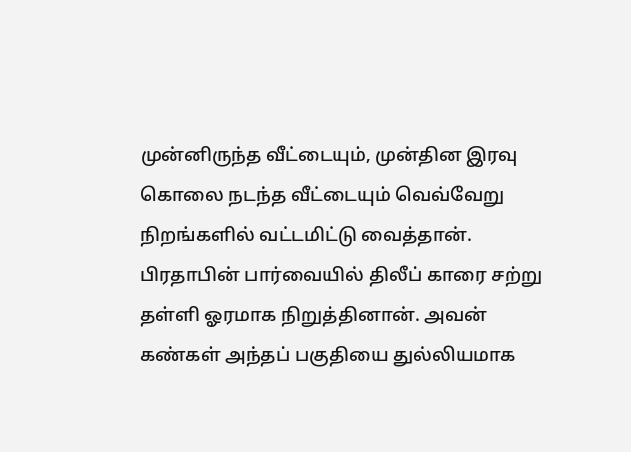முன்னிருந்த வீட்டையும், முன்தின இரவு கொலை நடந்த வீட்டையும் வெவ்வேறு நிறங்களில் வட்டமிட்டு வைத்தான்.
பிரதாபின் பார்வையில் திலீப் காரை சற்று தள்ளி ஓரமாக நிறுத்தினான். அவன் கண்கள் அந்தப் பகுதியை துல்லியமாக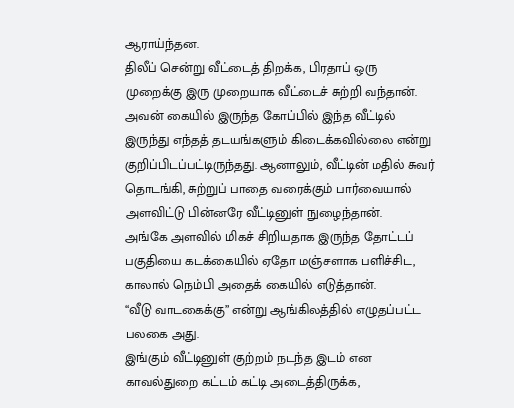ஆராய்ந்தன.
திலீப் சென்று வீட்டைத் திறக்க, பிரதாப் ஒரு முறைக்கு இரு முறையாக வீட்டைச் சுற்றி வந்தான். அவன் கையில் இருந்த கோப்பில் இந்த வீட்டில் இருந்து எந்தத் தடயங்களும் கிடைக்கவில்லை என்று குறிப்பிடப்பட்டிருந்தது. ஆனாலும், வீட்டின் மதில் சுவர் தொடங்கி, சுற்றுப் பாதை வரைக்கும் பார்வையால் அளவிட்டு பின்னரே வீட்டினுள் நுழைந்தான்.
அங்கே அளவில் மிகச் சிறியதாக இருந்த தோட்டப் பகுதியை கடக்கையில் ஏதோ மஞ்சளாக பளிச்சிட, காலால் நெம்பி அதைக் கையில் எடுத்தான்.
“வீடு வாடகைக்கு” என்று ஆங்கிலத்தில் எழுதப்பட்ட பலகை அது.
இங்கும் வீட்டினுள் குற்றம் நடந்த இடம் என காவல்துறை கட்டம் கட்டி அடைத்திருக்க,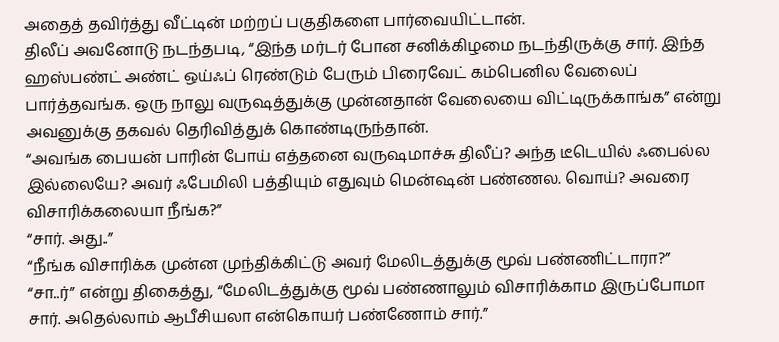அதைத் தவிர்த்து வீட்டின் மற்றப் பகுதிகளை பார்வையிட்டான்.
திலீப் அவனோடு நடந்தபடி, “இந்த மர்டர் போன சனிக்கிழமை நடந்திருக்கு சார். இந்த ஹஸ்பண்ட் அண்ட் ஒய்ஃப் ரெண்டும் பேரும் பிரைவேட் கம்பெனில வேலைப் பார்த்தவங்க. ஒரு நாலு வருஷத்துக்கு முன்னதான் வேலையை விட்டிருக்காங்க” என்று அவனுக்கு தகவல் தெரிவித்துக் கொண்டிருந்தான்.
“அவங்க பையன் பாரின் போய் எத்தனை வருஷமாச்சு திலீப்? அந்த டீடெயில் ஃபைல்ல இல்லையே? அவர் ஃபேமிலி பத்தியும் எதுவும் மென்ஷன் பண்ணல. வொய்? அவரை விசாரிக்கலையா நீங்க?”
“சார். அது..”
“நீங்க விசாரிக்க முன்ன முந்திக்கிட்டு அவர் மேலிடத்துக்கு மூவ் பண்ணிட்டாரா?”
“சா..ர்” என்று திகைத்து, “மேலிடத்துக்கு மூவ் பண்ணாலும் விசாரிக்காம இருப்போமா சார். அதெல்லாம் ஆபீசியலா என்கொயர் பண்ணோம் சார்.”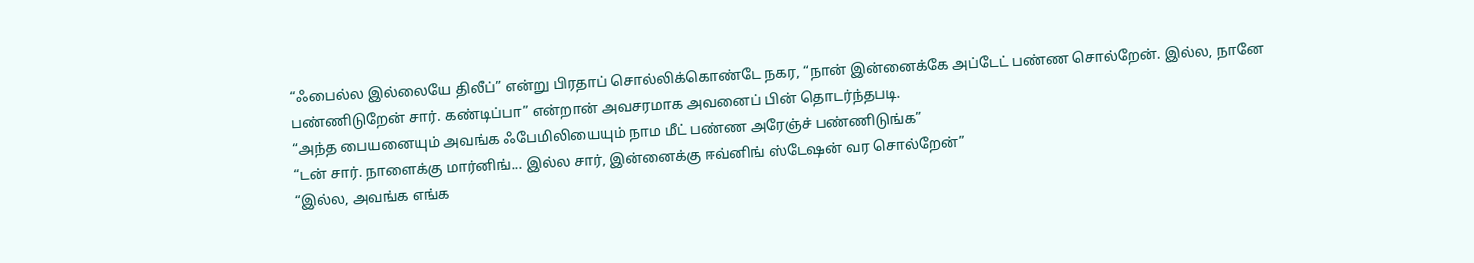“ஃபைல்ல இல்லையே திலீப்” என்று பிரதாப் சொல்லிக்கொண்டே நகர, “நான் இன்னைக்கே அப்டேட் பண்ண சொல்றேன். இல்ல, நானே பண்ணிடுறேன் சார். கண்டிப்பா” என்றான் அவசரமாக அவனைப் பின் தொடர்ந்தபடி.
“அந்த பையனையும் அவங்க ஃபேமிலியையும் நாம மீட் பண்ண அரேஞ்ச் பண்ணிடுங்க”
“டன் சார். நாளைக்கு மார்னிங்... இல்ல சார், இன்னைக்கு ஈவ்னிங் ஸ்டேஷன் வர சொல்றேன்”
“இல்ல, அவங்க எங்க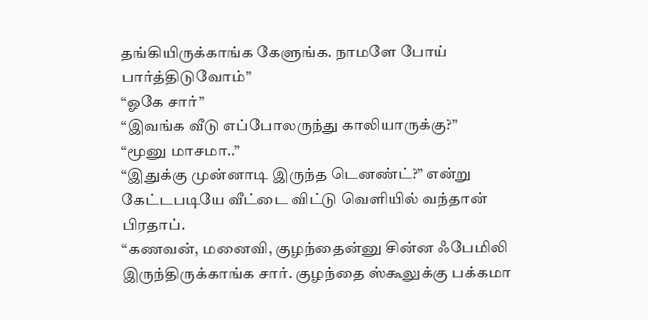தங்கியிருக்காங்க கேளுங்க. நாமளே போய் பார்த்திடுவோம்”
“ஓகே சார்”
“இவங்க வீடு எப்போலருந்து காலியாருக்கு?”
“மூனு மாசமா..”
“இதுக்கு முன்னாடி இருந்த டெனண்ட்?” என்று கேட்டபடியே வீட்டை விட்டு வெளியில் வந்தான் பிரதாப்.
“கணவன், மனைவி, குழந்தைன்னு சின்ன ஃபேமிலி இருந்திருக்காங்க சார். குழந்தை ஸ்கூலுக்கு பக்கமா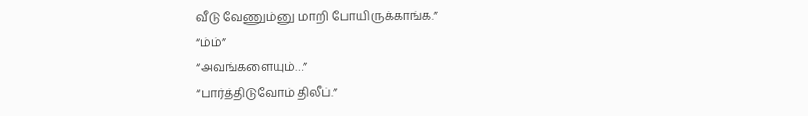வீடு வேணும்னு மாறி போயிருக்காங்க.”
“ம்ம்”
“அவங்களையும்…”
“பார்த்திடுவோம் திலீப்.”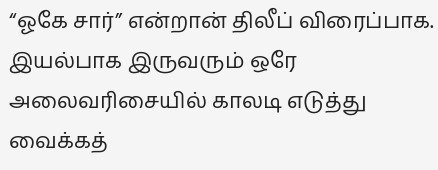“ஓகே சார்” என்றான் திலீப் விரைப்பாக. இயல்பாக இருவரும் ஒரே அலைவரிசையில் காலடி எடுத்து வைக்கத்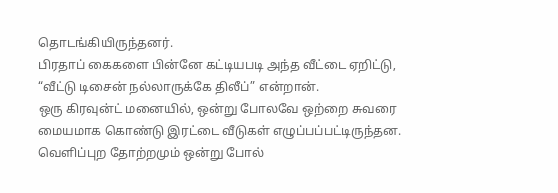தொடங்கியிருந்தனர்.
பிரதாப் கைகளை பின்னே கட்டியபடி அந்த வீட்டை ஏறிட்டு, “வீட்டு டிசைன் நல்லாருக்கே திலீப்” என்றான்.
ஒரு கிரவுன்ட் மனையில், ஒன்று போலவே ஒற்றை சுவரை மையமாக கொண்டு இரட்டை வீடுகள் எழுப்பப்பட்டிருந்தன. வெளிப்புற தோற்றமும் ஒன்று போல்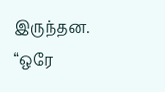இருந்தன.
“ஒரே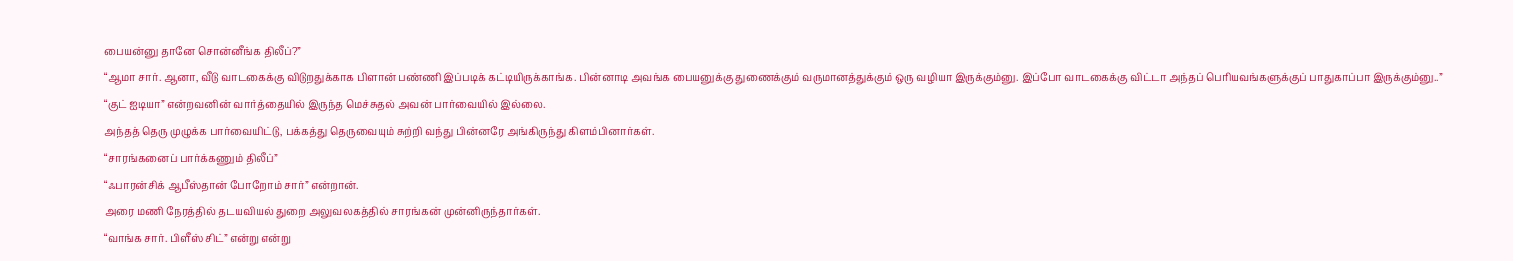பையன்னு தானே சொன்னீங்க திலீப்?”
“ஆமா சார். ஆனா, வீடு வாடகைக்கு விடுறதுக்காக பிளான் பண்ணி இப்படிக் கட்டியிருக்காங்க. பின்னாடி அவங்க பையனுக்கு துணைக்கும் வருமானத்துக்கும் ஒரு வழியா இருக்கும்னு. இப்போ வாடகைக்கு விட்டா அந்தப் பெரியவங்களுக்குப் பாதுகாப்பா இருக்கும்னு..”
“குட் ஐடியா” என்றவனின் வார்த்தையில் இருந்த மெச்சுதல் அவன் பார்வையில் இல்லை.
அந்தத் தெரு முழுக்க பார்வையிட்டு, பக்கத்து தெருவையும் சுற்றி வந்து பின்னரே அங்கிருந்து கிளம்பினார்கள்.
“சாரங்கனைப் பார்க்கணும் திலீப்”
“ஃபாரன்சிக் ஆபீஸ்தான் போறோம் சார்” என்றான்.
அரை மணி நேரத்தில் தடயவியல் துறை அலுவலகத்தில் சாரங்கன் முன்னிருந்தார்கள்.
“வாங்க சார். பிளீஸ் சிட்” என்று என்று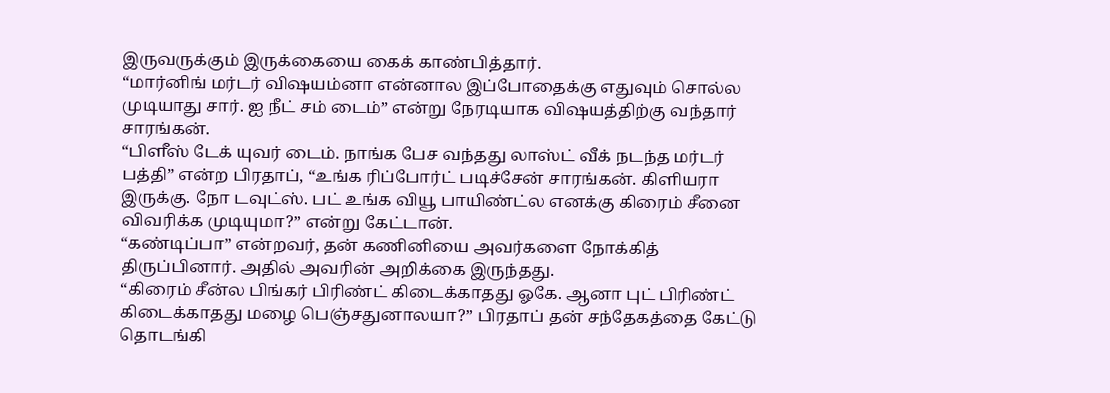இருவருக்கும் இருக்கையை கைக் காண்பித்தார்.
“மார்னிங் மர்டர் விஷயம்னா என்னால இப்போதைக்கு எதுவும் சொல்ல முடியாது சார். ஐ நீட் சம் டைம்” என்று நேரடியாக விஷயத்திற்கு வந்தார் சாரங்கன்.
“பிளீஸ் டேக் யுவர் டைம். நாங்க பேச வந்தது லாஸ்ட் வீக் நடந்த மர்டர் பத்தி” என்ற பிரதாப், “உங்க ரிப்போர்ட் படிச்சேன் சாரங்கன். கிளியரா இருக்கு. நோ டவுட்ஸ். பட் உங்க வியூ பாயிண்ட்ல எனக்கு கிரைம் சீனை விவரிக்க முடியுமா?” என்று கேட்டான்.
“கண்டிப்பா” என்றவர், தன் கணினியை அவர்களை நோக்கித் திருப்பினார். அதில் அவரின் அறிக்கை இருந்தது.
“கிரைம் சீன்ல பிங்கர் பிரிண்ட் கிடைக்காதது ஓகே. ஆனா புட் பிரிண்ட் கிடைக்காதது மழை பெஞ்சதுனாலயா?” பிரதாப் தன் சந்தேகத்தை கேட்டு தொடங்கி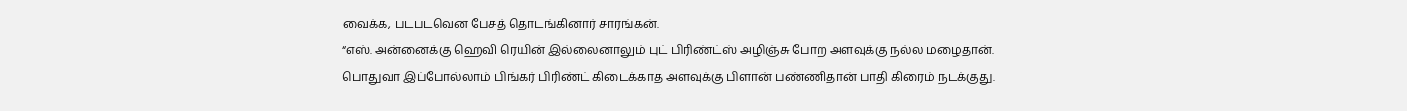வைக்க, படபடவென பேசத் தொடங்கினார் சாரங்கன்.
“எஸ். அன்னைக்கு ஹெவி ரெயின் இல்லைனாலும் புட் பிரிண்ட்ஸ் அழிஞ்சு போற அளவுக்கு நல்ல மழைதான். பொதுவா இப்போல்லாம் பிங்கர் பிரிண்ட் கிடைக்காத அளவுக்கு பிளான் பண்ணிதான் பாதி கிரைம் நடக்குது.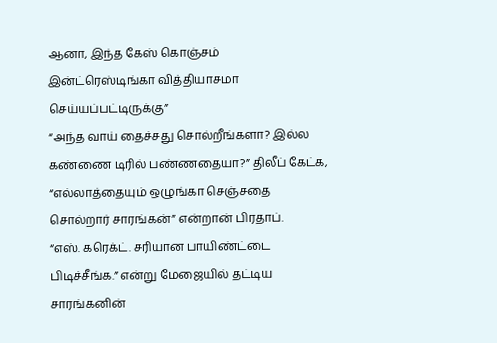ஆனா, இந்த கேஸ் கொஞ்சம் இன்ட்ரெஸ்டிங்கா வித்தியாசமா செய்யப்பட்டிருக்கு”
“அந்த வாய் தைச்சது சொல்றீங்களா? இல்ல கண்ணை டிரில் பண்ணதையா?” திலீப் கேட்க, “எல்லாத்தையும் ஒழுங்கா செஞ்சதை சொல்றார் சாரங்கன்” என்றான் பிரதாப்.
“எஸ். கரெக்ட். சரியான பாயிண்ட்டை பிடிச்சீங்க.” என்று மேஜையில் தட்டிய சாரங்கனின்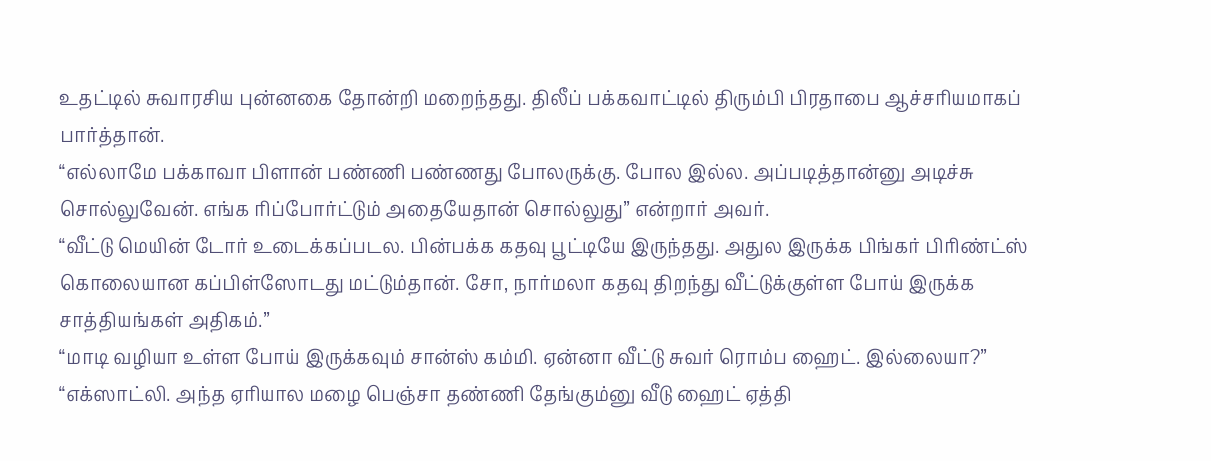உதட்டில் சுவாரசிய புன்னகை தோன்றி மறைந்தது. திலீப் பக்கவாட்டில் திரும்பி பிரதாபை ஆச்சரியமாகப் பார்த்தான்.
“எல்லாமே பக்காவா பிளான் பண்ணி பண்ணது போலருக்கு. போல இல்ல. அப்படித்தான்னு அடிச்சு சொல்லுவேன். எங்க ரிப்போர்ட்டும் அதையேதான் சொல்லுது” என்றார் அவர்.
“வீட்டு மெயின் டோர் உடைக்கப்படல. பின்பக்க கதவு பூட்டியே இருந்தது. அதுல இருக்க பிங்கர் பிரிண்ட்ஸ் கொலையான கப்பிள்ஸோடது மட்டும்தான். சோ, நார்மலா கதவு திறந்து வீட்டுக்குள்ள போய் இருக்க சாத்தியங்கள் அதிகம்.”
“மாடி வழியா உள்ள போய் இருக்கவும் சான்ஸ் கம்மி. ஏன்னா வீட்டு சுவர் ரொம்ப ஹைட். இல்லையா?”
“எக்ஸாட்லி. அந்த ஏரியால மழை பெஞ்சா தண்ணி தேங்கும்னு வீடு ஹைட் ஏத்தி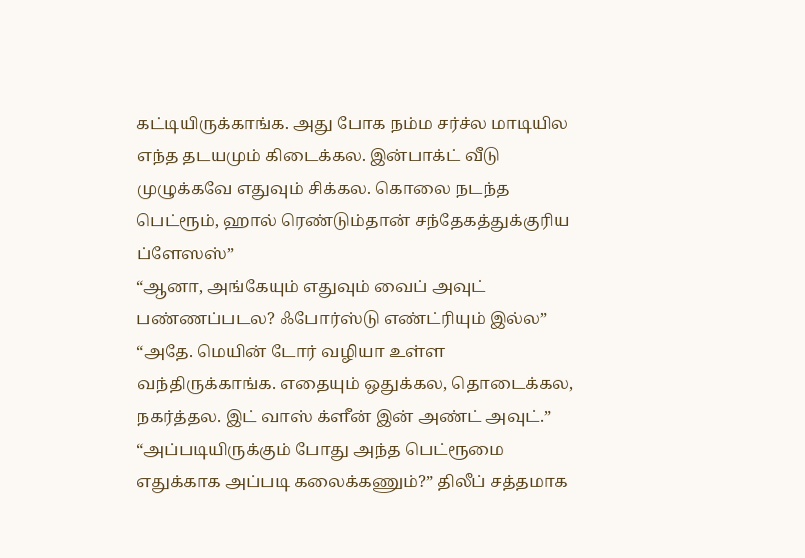கட்டியிருக்காங்க. அது போக நம்ம சர்ச்ல மாடியில எந்த தடயமும் கிடைக்கல. இன்பாக்ட் வீடு முழுக்கவே எதுவும் சிக்கல. கொலை நடந்த பெட்ரூம், ஹால் ரெண்டும்தான் சந்தேகத்துக்குரிய ப்ளேஸஸ்”
“ஆனா, அங்கேயும் எதுவும் வைப் அவுட் பண்ணப்படல? ஃபோர்ஸ்டு எண்ட்ரியும் இல்ல”
“அதே. மெயின் டோர் வழியா உள்ள வந்திருக்காங்க. எதையும் ஒதுக்கல, தொடைக்கல, நகர்த்தல. இட் வாஸ் க்ளீன் இன் அண்ட் அவுட்.”
“அப்படியிருக்கும் போது அந்த பெட்ரூமை எதுக்காக அப்படி கலைக்கணும்?” திலீப் சத்தமாக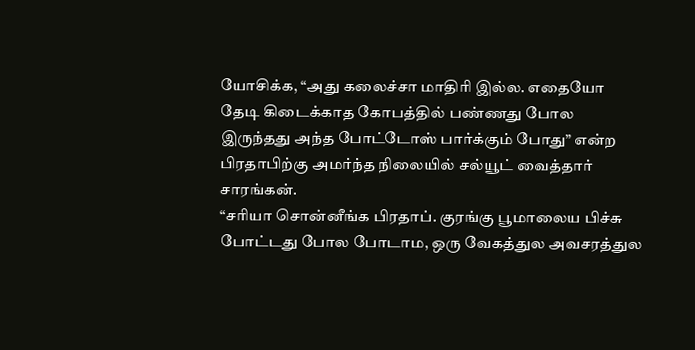யோசிக்க, “அது கலைச்சா மாதிரி இல்ல. எதையோ தேடி கிடைக்காத கோபத்தில் பண்ணது போல இருந்தது அந்த போட்டோஸ் பார்க்கும் போது” என்ற பிரதாபிற்கு அமர்ந்த நிலையில் சல்யூட் வைத்தார் சாரங்கன்.
“சரியா சொன்னீங்க பிரதாப். குரங்கு பூமாலைய பிச்சு போட்டது போல போடாம, ஒரு வேகத்துல அவசரத்துல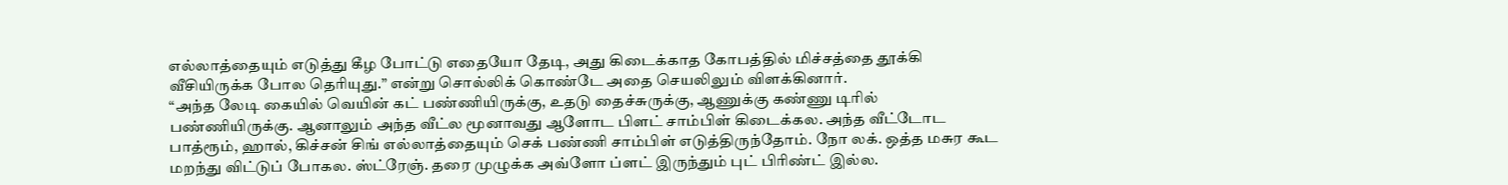எல்லாத்தையும் எடுத்து கீழ போட்டு எதையோ தேடி, அது கிடைக்காத கோபத்தில் மிச்சத்தை தூக்கி வீசியிருக்க போல தெரியுது.” என்று சொல்லிக் கொண்டே அதை செயலிலும் விளக்கினார்.
“அந்த லேடி கையில் வெயின் கட் பண்ணியிருக்கு, உதடு தைச்சுருக்கு, ஆணுக்கு கண்ணு டிரில் பண்ணியிருக்கு. ஆனாலும் அந்த வீட்ல மூனாவது ஆளோட பிளட் சாம்பிள் கிடைக்கல. அந்த வீட்டோட பாத்ரூம், ஹால், கிச்சன் சிங் எல்லாத்தையும் செக் பண்ணி சாம்பிள் எடுத்திருந்தோம். நோ லக். ஒத்த மசுர கூட மறந்து விட்டுப் போகல. ஸ்ட்ரேஞ். தரை முழுக்க அவ்ளோ ப்ளட் இருந்தும் புட் பிரிண்ட் இல்ல.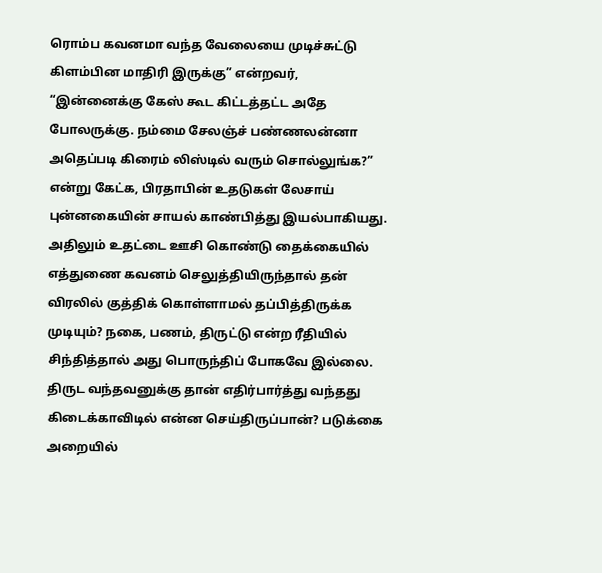ரொம்ப கவனமா வந்த வேலையை முடிச்சுட்டு கிளம்பின மாதிரி இருக்கு” என்றவர், “இன்னைக்கு கேஸ் கூட கிட்டத்தட்ட அதே போலருக்கு. நம்மை சேலஞ்ச் பண்ணலன்னா அதெப்படி கிரைம் லிஸ்டில் வரும் சொல்லுங்க?” என்று கேட்க, பிரதாபின் உதடுகள் லேசாய் புன்னகையின் சாயல் காண்பித்து இயல்பாகியது.
அதிலும் உதட்டை ஊசி கொண்டு தைக்கையில் எத்துணை கவனம் செலுத்தியிருந்தால் தன் விரலில் குத்திக் கொள்ளாமல் தப்பித்திருக்க முடியும்? நகை, பணம், திருட்டு என்ற ரீதியில் சிந்தித்தால் அது பொருந்திப் போகவே இல்லை.
திருட வந்தவனுக்கு தான் எதிர்பார்த்து வந்தது கிடைக்காவிடில் என்ன செய்திருப்பான்? படுக்கை அறையில்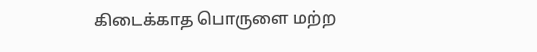கிடைக்காத பொருளை மற்ற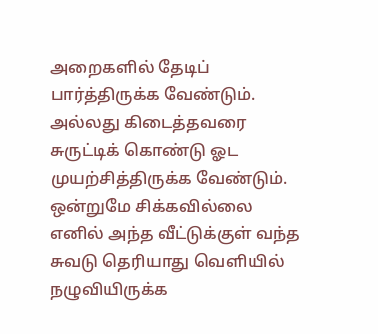அறைகளில் தேடிப் பார்த்திருக்க வேண்டும். அல்லது கிடைத்தவரை சுருட்டிக் கொண்டு ஓட முயற்சித்திருக்க வேண்டும். ஒன்றுமே சிக்கவில்லை எனில் அந்த வீட்டுக்குள் வந்த சுவடு தெரியாது வெளியில் நழுவியிருக்க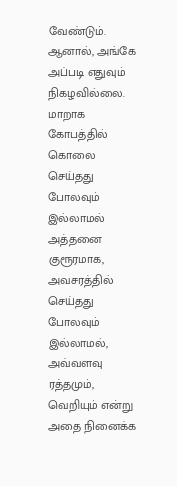வேண்டும். ஆனால், அங்கே அப்படி எதுவும் நிகழவில்லை. மாறாக கோபத்தில் கொலை செய்தது போலவும் இல்லாமல் அத்தனை குரூரமாக, அவசரத்தில் செய்தது போலவும் இல்லாமல், அவ்வளவு ரத்தமும், வெறியும் என்று அதை நினைக்க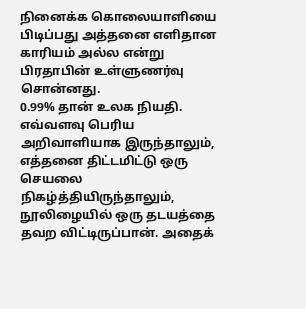நினைக்க கொலையாளியை பிடிப்பது அத்தனை எளிதான காரியம் அல்ல என்று பிரதாபின் உள்ளுணர்வு சொன்னது.
0.99% தான் உலக நியதி. எவ்வளவு பெரிய அறிவாளியாக இருந்தாலும், எத்தனை திட்டமிட்டு ஒரு செயலை நிகழ்த்தியிருந்தாலும், நூலிழையில் ஒரு தடயத்தை தவற விட்டிருப்பான். அதைக்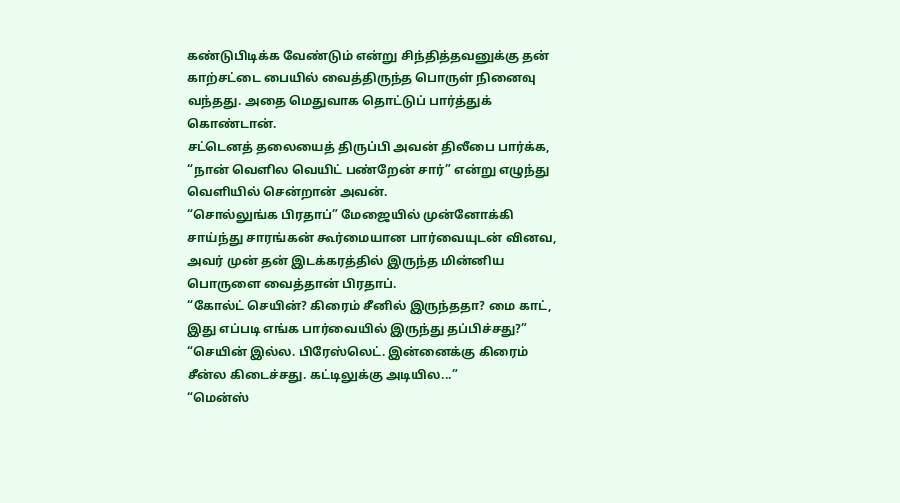கண்டுபிடிக்க வேண்டும் என்று சிந்தித்தவனுக்கு தன் காற்சட்டை பையில் வைத்திருந்த பொருள் நினைவு வந்தது. அதை மெதுவாக தொட்டுப் பார்த்துக் கொண்டான்.
சட்டெனத் தலையைத் திருப்பி அவன் திலீபை பார்க்க, “நான் வெளில வெயிட் பண்றேன் சார்” என்று எழுந்து வெளியில் சென்றான் அவன்.
“சொல்லுங்க பிரதாப்” மேஜையில் முன்னோக்கி சாய்ந்து சாரங்கன் கூர்மையான பார்வையுடன் வினவ, அவர் முன் தன் இடக்கரத்தில் இருந்த மின்னிய பொருளை வைத்தான் பிரதாப்.
“கோல்ட் செயின்? கிரைம் சீனில் இருந்ததா? மை காட், இது எப்படி எங்க பார்வையில் இருந்து தப்பிச்சது?”
“செயின் இல்ல. பிரேஸ்லெட். இன்னைக்கு கிரைம் சீன்ல கிடைச்சது. கட்டிலுக்கு அடியில...”
“மென்ஸ்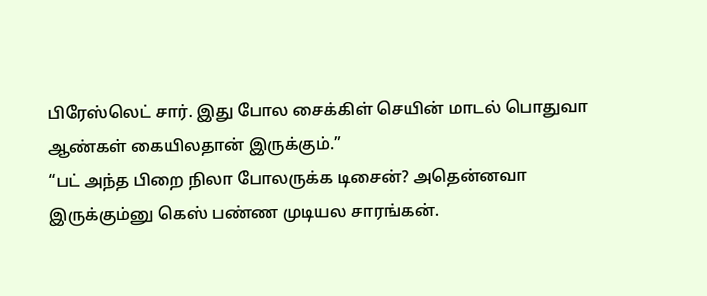பிரேஸ்லெட் சார். இது போல சைக்கிள் செயின் மாடல் பொதுவா ஆண்கள் கையிலதான் இருக்கும்.”
“பட் அந்த பிறை நிலா போலருக்க டிசைன்? அதென்னவா இருக்கும்னு கெஸ் பண்ண முடியல சாரங்கன்.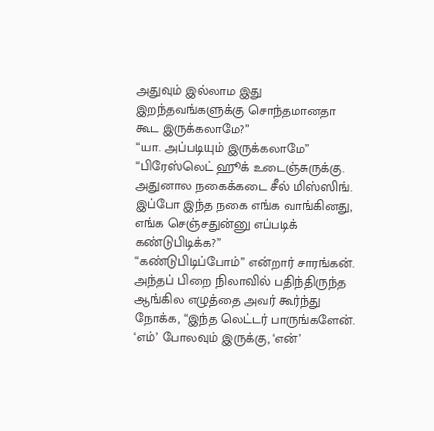அதுவும் இல்லாம இது இறந்தவங்களுக்கு சொந்தமானதா கூட இருக்கலாமே?”
“யா. அப்படியும் இருக்கலாமே”
“பிரேஸ்லெட் ஹூக் உடைஞ்சுருக்கு. அதுனால நகைக்கடை சீல் மிஸ்ஸிங். இப்போ இந்த நகை எங்க வாங்கினது, எங்க செஞ்சதுன்னு எப்படிக் கண்டுபிடிக்க?”
“கண்டுபிடிப்போம்” என்றார் சாரங்கன்.
அந்தப் பிறை நிலாவில் பதிந்திருந்த ஆங்கில எழுத்தை அவர் கூர்ந்து நோக்க, “இந்த லெட்டர் பாருங்களேன். ‘எம்’ போலவும் இருக்கு, ‘என்’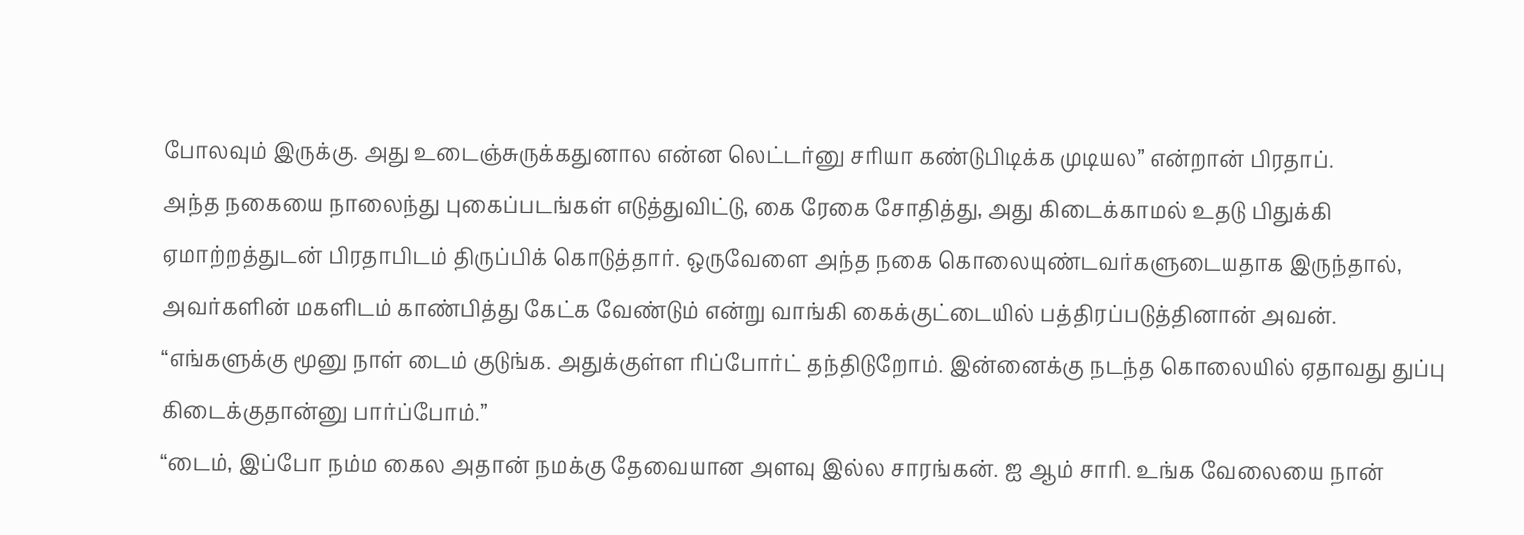போலவும் இருக்கு. அது உடைஞ்சுருக்கதுனால என்ன லெட்டர்னு சரியா கண்டுபிடிக்க முடியல” என்றான் பிரதாப்.
அந்த நகையை நாலைந்து புகைப்படங்கள் எடுத்துவிட்டு, கை ரேகை சோதித்து, அது கிடைக்காமல் உதடு பிதுக்கி ஏமாற்றத்துடன் பிரதாபிடம் திருப்பிக் கொடுத்தார். ஒருவேளை அந்த நகை கொலையுண்டவர்களுடையதாக இருந்தால், அவர்களின் மகளிடம் காண்பித்து கேட்க வேண்டும் என்று வாங்கி கைக்குட்டையில் பத்திரப்படுத்தினான் அவன்.
“எங்களுக்கு மூனு நாள் டைம் குடுங்க. அதுக்குள்ள ரிப்போர்ட் தந்திடுறோம். இன்னைக்கு நடந்த கொலையில் ஏதாவது துப்பு கிடைக்குதான்னு பார்ப்போம்.”
“டைம், இப்போ நம்ம கைல அதான் நமக்கு தேவையான அளவு இல்ல சாரங்கன். ஐ ஆம் சாரி. உங்க வேலையை நான்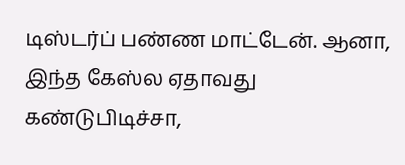டிஸ்டர்ப் பண்ண மாட்டேன். ஆனா, இந்த கேஸ்ல ஏதாவது கண்டுபிடிச்சா,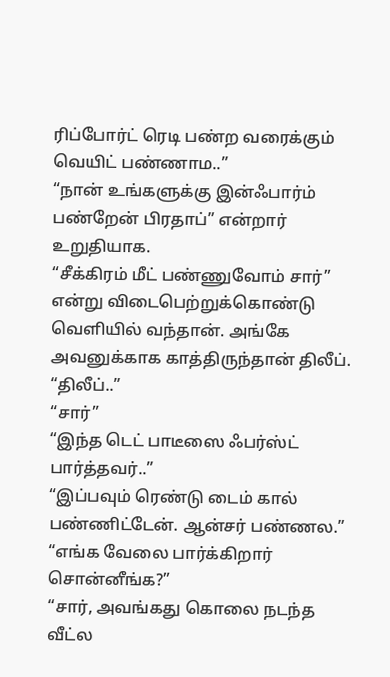ரிப்போர்ட் ரெடி பண்ற வரைக்கும் வெயிட் பண்ணாம..”
“நான் உங்களுக்கு இன்ஃபார்ம் பண்றேன் பிரதாப்” என்றார் உறுதியாக.
“சீக்கிரம் மீட் பண்ணுவோம் சார்” என்று விடைபெற்றுக்கொண்டு வெளியில் வந்தான். அங்கே அவனுக்காக காத்திருந்தான் திலீப்.
“திலீப்..”
“சார்”
“இந்த டெட் பாடீஸை ஃபர்ஸ்ட் பார்த்தவர்..”
“இப்பவும் ரெண்டு டைம் கால் பண்ணிட்டேன். ஆன்சர் பண்ணல.”
“எங்க வேலை பார்க்கிறார் சொன்னீங்க?”
“சார், அவங்கது கொலை நடந்த வீட்ல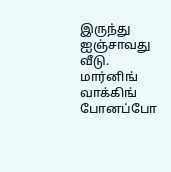இருந்து ஐஞ்சாவது வீடு. மார்னிங் வாக்கிங் போனப்போ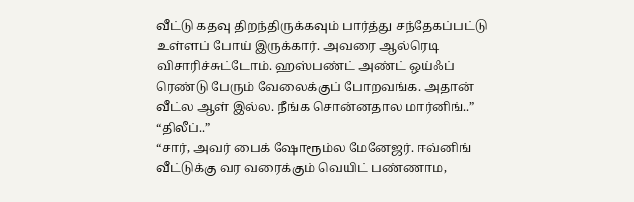வீட்டு கதவு திறந்திருக்கவும் பார்த்து சந்தேகப்பட்டு உள்ளப் போய் இருக்கார். அவரை ஆல்ரெடி விசாரிச்சுட்டோம். ஹஸ்பண்ட் அண்ட் ஒய்ஃப் ரெண்டு பேரும் வேலைக்குப் போறவங்க. அதான் வீட்ல ஆள் இல்ல. நீங்க சொன்னதால மார்னிங்..”
“திலீப்..”
“சார், அவர் பைக் ஷோரூம்ல மேனேஜர். ஈவ்னிங் வீட்டுக்கு வர வரைக்கும் வெயிட் பண்ணாம,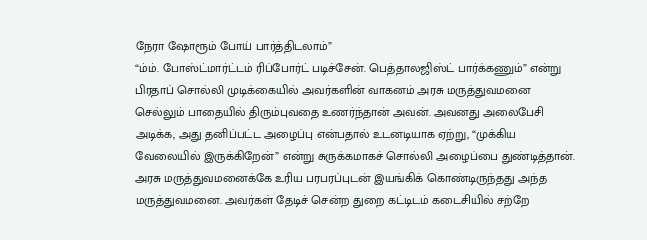நேரா ஷோரூம் போய் பார்த்திடலாம்”
“ம்ம். போஸ்ட்மார்ட்டம் ரிப்போர்ட் படிச்சேன். பெத்தாலஜிஸ்ட் பார்க்கணும்” என்று பிரதாப் சொல்லி முடிக்கையில் அவர்களின் வாகனம் அரசு மருத்துவமனை செல்லும் பாதையில் திரும்புவதை உணர்ந்தான் அவன். அவனது அலைபேசி அடிக்க, அது தனிப்பட்ட அழைப்பு என்பதால் உடனடியாக ஏற்று, “முக்கிய வேலையில் இருக்கிறேன்” என்று சுருக்கமாகச் சொல்லி அழைப்பை துண்டித்தான்.
அரசு மருத்துவமனைக்கே உரிய பரபரப்புடன் இயங்கிக் கொண்டிருந்தது அந்த மருத்துவமனை. அவர்கள் தேடிச் சென்ற துறை கட்டிடம் கடைசியில் சற்றே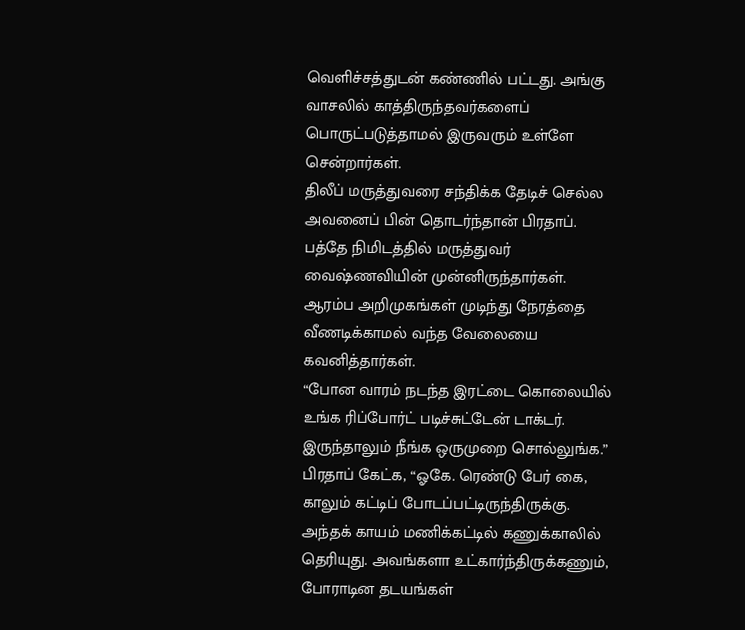வெளிச்சத்துடன் கண்ணில் பட்டது. அங்கு வாசலில் காத்திருந்தவர்களைப் பொருட்படுத்தாமல் இருவரும் உள்ளே சென்றார்கள்.
திலீப் மருத்துவரை சந்திக்க தேடிச் செல்ல அவனைப் பின் தொடர்ந்தான் பிரதாப். பத்தே நிமிடத்தில் மருத்துவர் வைஷ்ணவியின் முன்னிருந்தார்கள்.
ஆரம்ப அறிமுகங்கள் முடிந்து நேரத்தை வீணடிக்காமல் வந்த வேலையை கவனித்தார்கள்.
“போன வாரம் நடந்த இரட்டை கொலையில் உங்க ரிப்போர்ட் படிச்சுட்டேன் டாக்டர். இருந்தாலும் நீங்க ஒருமுறை சொல்லுங்க.” பிரதாப் கேட்க, “ஓகே. ரெண்டு பேர் கை, காலும் கட்டிப் போடப்பட்டிருந்திருக்கு. அந்தக் காயம் மணிக்கட்டில் கணுக்காலில் தெரியுது. அவங்களா உட்கார்ந்திருக்கணும், போராடின தடயங்கள்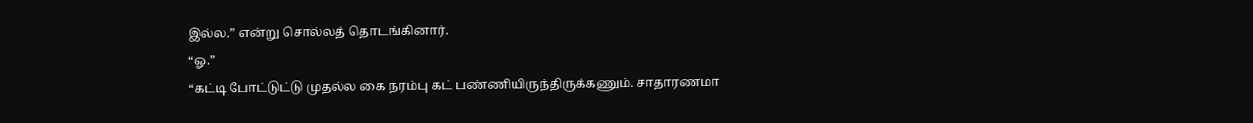இல்ல.” என்று சொல்லத் தொடங்கினார்.
“ஓ.”
“கட்டி போட்டுட்டு முதல்ல கை நரம்பு கட் பண்ணியிருந்திருக்கணும். சாதாரணமா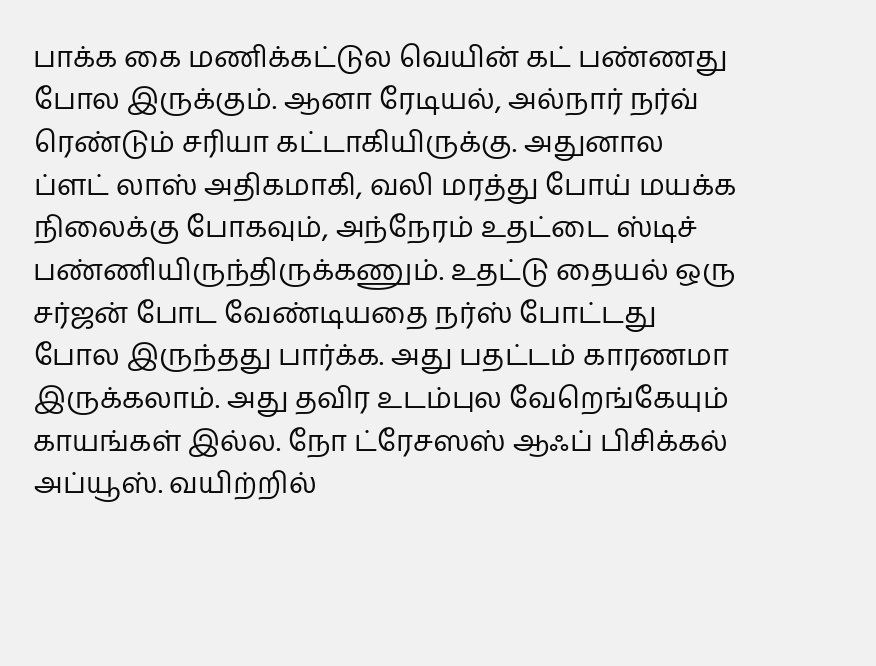பாக்க கை மணிக்கட்டுல வெயின் கட் பண்ணது போல இருக்கும். ஆனா ரேடியல், அல்நார் நர்வ் ரெண்டும் சரியா கட்டாகியிருக்கு. அதுனால ப்ளட் லாஸ் அதிகமாகி, வலி மரத்து போய் மயக்க நிலைக்கு போகவும், அந்நேரம் உதட்டை ஸ்டிச் பண்ணியிருந்திருக்கணும். உதட்டு தையல் ஒரு சர்ஜன் போட வேண்டியதை நர்ஸ் போட்டது போல இருந்தது பார்க்க. அது பதட்டம் காரணமா இருக்கலாம். அது தவிர உடம்புல வேறெங்கேயும் காயங்கள் இல்ல. நோ ட்ரேசஸஸ் ஆஃப் பிசிக்கல் அப்யூஸ். வயிற்றில்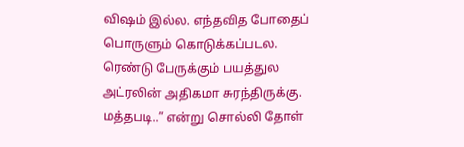விஷம் இல்ல. எந்தவித போதைப் பொருளும் கொடுக்கப்படல. ரெண்டு பேருக்கும் பயத்துல அட்ரலின் அதிகமா சுரந்திருக்கு. மத்தபடி..” என்று சொல்லி தோள்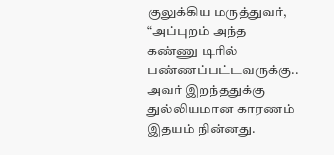குலுக்கிய மருத்துவர்,
“அப்புறம் அந்த கண்ணு டிரில் பண்ணப்பட்டவருக்கு.. அவர் இறந்ததுக்கு துல்லியமான காரணம் இதயம் நின்னது.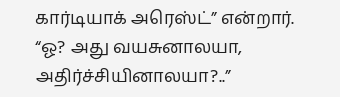கார்டியாக் அரெஸ்ட்” என்றார்.
“ஓ? அது வயசுனாலயா, அதிர்ச்சியினாலயா?..”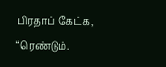பிரதாப் கேட்க, “ரெண்டும்.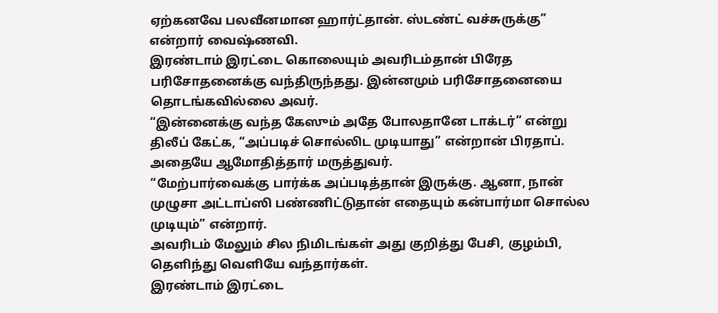ஏற்கனவே பலவீனமான ஹார்ட்தான். ஸ்டண்ட் வச்சுருக்கு” என்றார் வைஷ்ணவி.
இரண்டாம் இரட்டை கொலையும் அவரிடம்தான் பிரேத பரிசோதனைக்கு வந்திருந்தது. இன்னமும் பரிசோதனையை தொடங்கவில்லை அவர்.
“இன்னைக்கு வந்த கேஸும் அதே போலதானே டாக்டர்” என்று திலீப் கேட்க, “அப்படிச் சொல்லிட முடியாது” என்றான் பிரதாப். அதையே ஆமோதித்தார் மருத்துவர்.
“மேற்பார்வைக்கு பார்க்க அப்படித்தான் இருக்கு. ஆனா, நான் முழுசா அட்டாப்ஸி பண்ணிட்டுதான் எதையும் கன்பார்மா சொல்ல முடியும்” என்றார்.
அவரிடம் மேலும் சில நிமிடங்கள் அது குறித்து பேசி, குழம்பி, தெளிந்து வெளியே வந்தார்கள்.
இரண்டாம் இரட்டை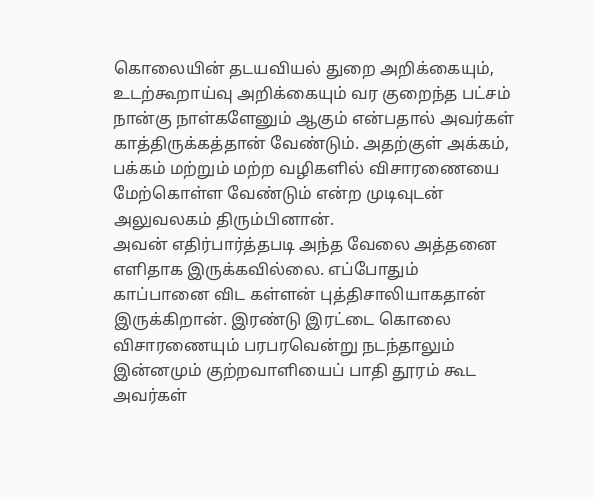கொலையின் தடயவியல் துறை அறிக்கையும், உடற்கூறாய்வு அறிக்கையும் வர குறைந்த பட்சம் நான்கு நாள்களேனும் ஆகும் என்பதால் அவர்கள் காத்திருக்கத்தான் வேண்டும். அதற்குள் அக்கம், பக்கம் மற்றும் மற்ற வழிகளில் விசாரணையை மேற்கொள்ள வேண்டும் என்ற முடிவுடன் அலுவலகம் திரும்பினான்.
அவன் எதிர்பார்த்தபடி அந்த வேலை அத்தனை எளிதாக இருக்கவில்லை. எப்போதும் காப்பானை விட கள்ளன் புத்திசாலியாகதான் இருக்கிறான். இரண்டு இரட்டை கொலை விசாரணையும் பரபரவென்று நடந்தாலும் இன்னமும் குற்றவாளியைப் பாதி தூரம் கூட அவர்கள்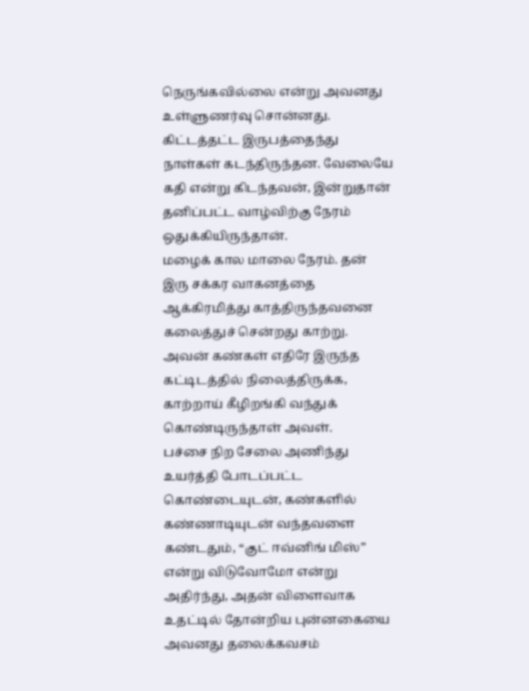நெருங்கவில்லை என்று அவனது உள்ளுணர்வு சொன்னது.
கிட்டத்தட்ட இருபத்தைந்து நாள்கள் கடந்திருந்தன. வேலையே கதி என்று கிடந்தவன், இன்றுதான் தனிப்பட்ட வாழ்விற்கு நேரம் ஒதுக்கியிருந்தான்.
மழைக் கால மாலை நேரம். தன் இரு சக்கர வாகனத்தை ஆக்கிரமித்து காத்திருந்தவனை கலைத்துச் சென்றது காற்று.
அவன் கண்கள் எதிரே இருந்த கட்டிடத்தில் நிலைத்திருக்க, காற்றாய் கீழிறங்கி வந்துக் கொண்டிருந்தாள் அவள்.
பச்சை நிற சேலை அணிந்து உயர்த்தி போடப்பட்ட கொண்டையுடன், கண்களில் கண்ணாடியுடன் வந்தவளை கண்டதும், “குட் ஈவ்னிங் மிஸ்” என்று விடுவோமோ என்று அதிர்ந்து, அதன் விளைவாக உதட்டில் தோன்றிய புன்னகையை அவனது தலைக்கவசம்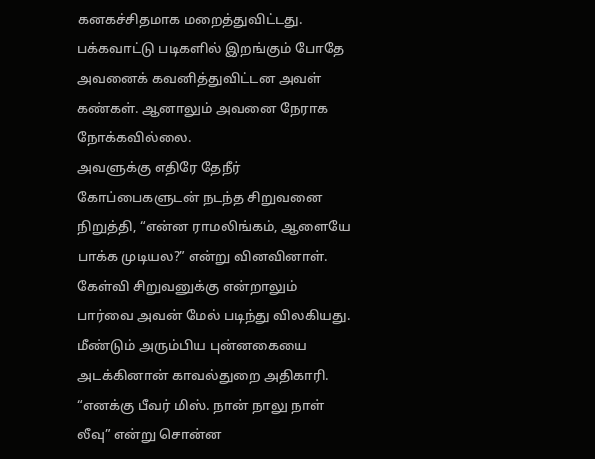கனகச்சிதமாக மறைத்துவிட்டது.
பக்கவாட்டு படிகளில் இறங்கும் போதே அவனைக் கவனித்துவிட்டன அவள் கண்கள். ஆனாலும் அவனை நேராக நோக்கவில்லை.
அவளுக்கு எதிரே தேநீர் கோப்பைகளுடன் நடந்த சிறுவனை நிறுத்தி, “என்ன ராமலிங்கம், ஆளையே பாக்க முடியல?” என்று வினவினாள். கேள்வி சிறுவனுக்கு என்றாலும் பார்வை அவன் மேல் படிந்து விலகியது. மீண்டும் அரும்பிய புன்னகையை அடக்கினான் காவல்துறை அதிகாரி.
“எனக்கு பீவர் மிஸ். நான் நாலு நாள் லீவு” என்று சொன்ன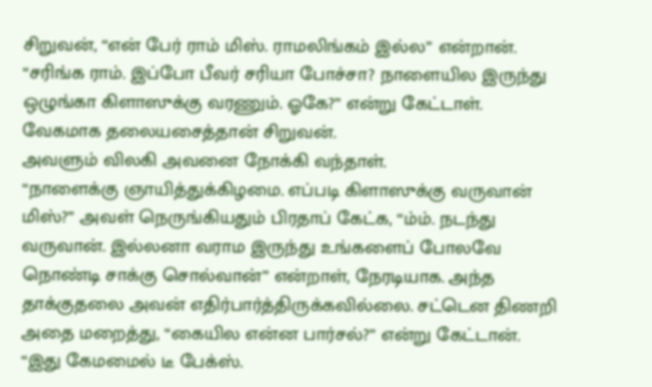சிறுவன், “என் பேர் ராம் மிஸ். ராமலிங்கம் இல்ல” என்றான்.
“சரிங்க ராம். இப்போ பீவர் சரியா போச்சா? நாளையில இருந்து ஒழுங்கா கிளாஸுக்கு வரணும். ஓகே?” என்று கேட்டாள். வேகமாக தலையசைத்தான் சிறுவன்.
அவளும் விலகி அவனை நோக்கி வந்தாள்.
“நாளைக்கு ஞாயித்துக்கிழமை. எப்படி கிளாஸுக்கு வருவான் மிஸ்?” அவள் நெருங்கியதும் பிரதாப் கேட்க, “ம்ம். நடந்து வருவான். இல்லனா வராம இருந்து உங்களைப் போலவே நொண்டி சாக்கு சொல்வான்” என்றாள், நேரடியாக. அந்த தாக்குதலை அவன் எதிர்பார்த்திருக்கவில்லை. சட்டென திணறி அதை மறைத்து, “கையில என்ன பார்சல்?” என்று கேட்டான்.
“இது கேமமைல் டீ பேக்ஸ்.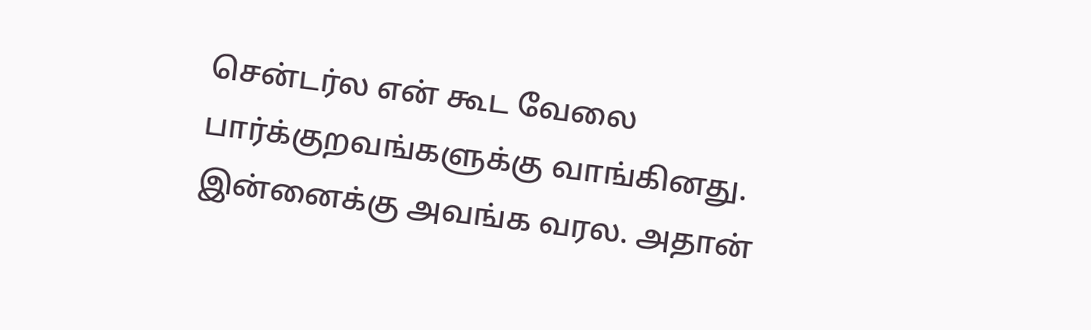சென்டர்ல என் கூட வேலை பார்க்குறவங்களுக்கு வாங்கினது. இன்னைக்கு அவங்க வரல. அதான்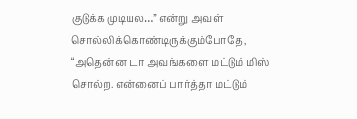குடுக்க முடியல…” என்று அவள் சொல்லிக்கொண்டிருக்கும்போதே, “அதென்ன டா அவங்களை மட்டும் மிஸ் சொல்ற. என்னைப் பார்த்தா மட்டும்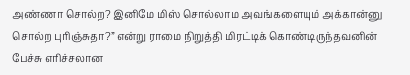அண்ணா சொல்ற? இனிமே மிஸ் சொல்லாம அவங்களையும் அக்கான்னு சொல்ற புரிஞ்சுதா?” என்று ராமை நிறுத்தி மிரட்டிக் கொண்டிருந்தவனின் பேச்சு எரிச்சலான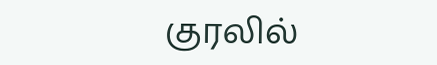குரலில்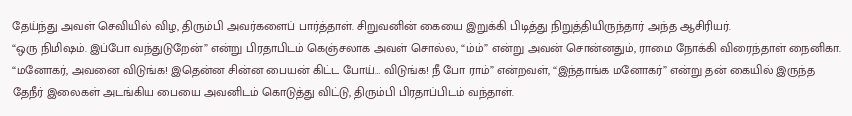தேய்ந்து அவள் செவியில் விழ, திரும்பி அவர்களைப் பார்த்தாள். சிறுவனின் கையை இறுக்கி பிடித்து நிறுத்தியிருந்தார் அந்த ஆசிரியர்.
“ஒரு நிமிஷம். இப்போ வந்துடுறேன்” என்று பிரதாபிடம் கெஞ்சலாக அவள் சொல்ல, “ம்ம்” என்று அவன் சொன்னதும், ராமை நோக்கி விரைந்தாள் நைனிகா.
“மனோகர், அவனை விடுங்க! இதென்ன சின்ன பையன் கிட்ட போய்… விடுங்க! நீ போ ராம்” என்றவள், “இந்தாங்க மனோகர்” என்று தன் கையில் இருந்த தேநீர் இலைகள் அடங்கிய பையை அவனிடம் கொடுத்து விட்டு, திரும்பி பிரதாப்பிடம் வந்தாள்.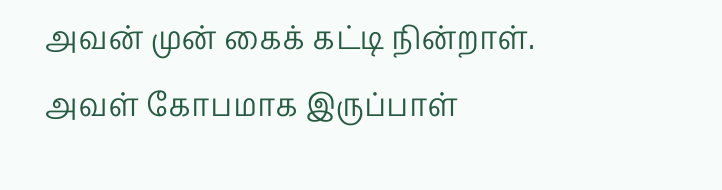அவன் முன் கைக் கட்டி நின்றாள். அவள் கோபமாக இருப்பாள்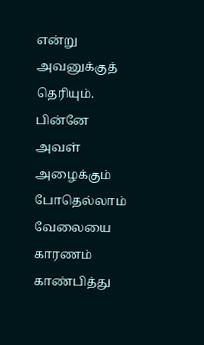என்று அவனுக்குத் தெரியும். பின்னே அவள் அழைக்கும் போதெல்லாம் வேலையை காரணம் காண்பித்து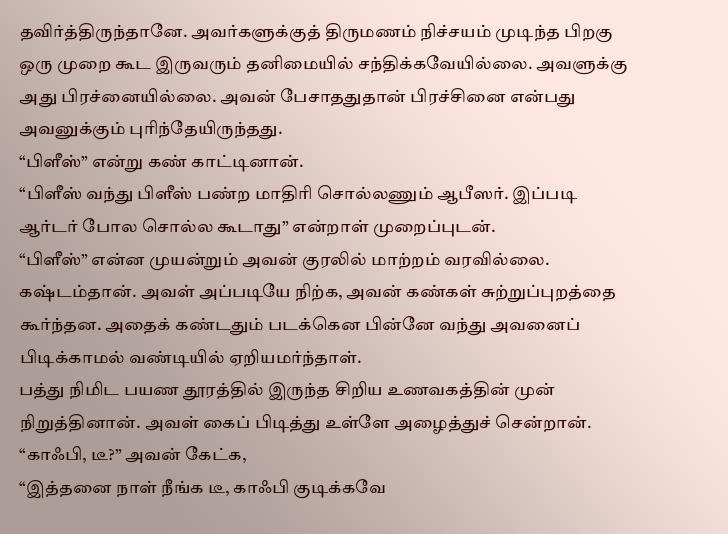தவிர்த்திருந்தானே. அவர்களுக்குத் திருமணம் நிச்சயம் முடிந்த பிறகு ஒரு முறை கூட இருவரும் தனிமையில் சந்திக்கவேயில்லை. அவளுக்கு அது பிரச்னையில்லை. அவன் பேசாததுதான் பிரச்சினை என்பது அவனுக்கும் புரிந்தேயிருந்தது.
“பிளீஸ்” என்று கண் காட்டினான்.
“பிளீஸ் வந்து பிளீஸ் பண்ற மாதிரி சொல்லணும் ஆபீஸர். இப்படி ஆர்டர் போல சொல்ல கூடாது” என்றாள் முறைப்புடன்.
“பிளீஸ்” என்ன முயன்றும் அவன் குரலில் மாற்றம் வரவில்லை. கஷ்டம்தான். அவள் அப்படியே நிற்க, அவன் கண்கள் சுற்றுப்புறத்தை கூர்ந்தன. அதைக் கண்டதும் படக்கென பின்னே வந்து அவனைப் பிடிக்காமல் வண்டியில் ஏறியமர்ந்தாள்.
பத்து நிமிட பயண தூரத்தில் இருந்த சிறிய உணவகத்தின் முன் நிறுத்தினான். அவள் கைப் பிடித்து உள்ளே அழைத்துச் சென்றான்.
“காஃபி, டீ?” அவன் கேட்க,
“இத்தனை நாள் நீங்க டீ, காஃபி குடிக்கவே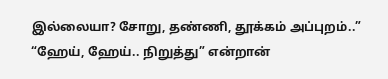இல்லையா? சோறு, தண்ணி, தூக்கம் அப்புறம்..”
“ஹேய், ஹேய்.. நிறுத்து” என்றான்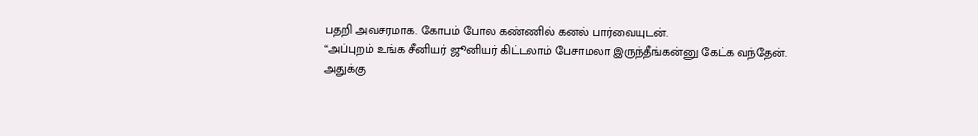பதறி அவசரமாக. கோபம் போல கண்ணில் கனல் பார்வையுடன்.
“அப்புறம் உங்க சீனியர் ஜூனியர் கிட்டலாம் பேசாமலா இருந்தீங்கன்னு கேட்க வந்தேன். அதுக்கு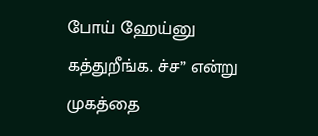போய் ஹேய்னு கத்துறீங்க. ச்ச” என்று முகத்தை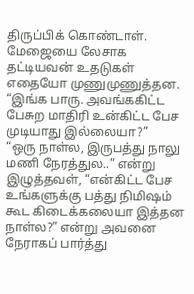திருப்பிக் கொண்டாள்.
மேஜையை லேசாக தட்டியவன் உதடுகள் எதையோ முணுமுணுத்தன.
“இங்க பாரு. அவங்ககிட்ட பேசுற மாதிரி உன்கிட்ட பேச முடியாது இல்லையா?”
“ஒரு நாள்ல, இருபத்து நாலு மணி நேரத்துல..” என்று இழுத்தவள், “என்கிட்ட பேச உங்களுக்கு பத்து நிமிஷம் கூட கிடைக்கலையா இத்தன நாள்ல?” என்று அவனை நேராகப் பார்த்து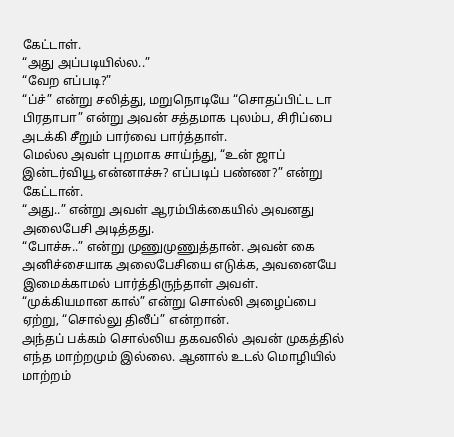கேட்டாள்.
“அது அப்படியில்ல..”
“வேற எப்படி?”
“ப்ச்” என்று சலித்து, மறுநொடியே “சொதப்பிட்ட டா பிரதாபா” என்று அவன் சத்தமாக புலம்ப, சிரிப்பை அடக்கி சீறும் பார்வை பார்த்தாள்.
மெல்ல அவள் புறமாக சாய்ந்து, “உன் ஜாப் இன்டர்வியூ என்னாச்சு? எப்படிப் பண்ண?” என்று கேட்டான்.
“அது..” என்று அவள் ஆரம்பிக்கையில் அவனது அலைபேசி அடித்தது.
“போச்சு..” என்று முணுமுணுத்தான். அவன் கை அனிச்சையாக அலைபேசியை எடுக்க, அவனையே இமைக்காமல் பார்த்திருந்தாள் அவள்.
“முக்கியமான கால்” என்று சொல்லி அழைப்பை ஏற்று, “சொல்லு திலீப்” என்றான்.
அந்தப் பக்கம் சொல்லிய தகவலில் அவன் முகத்தில் எந்த மாற்றமும் இல்லை. ஆனால் உடல் மொழியில் மாற்றம்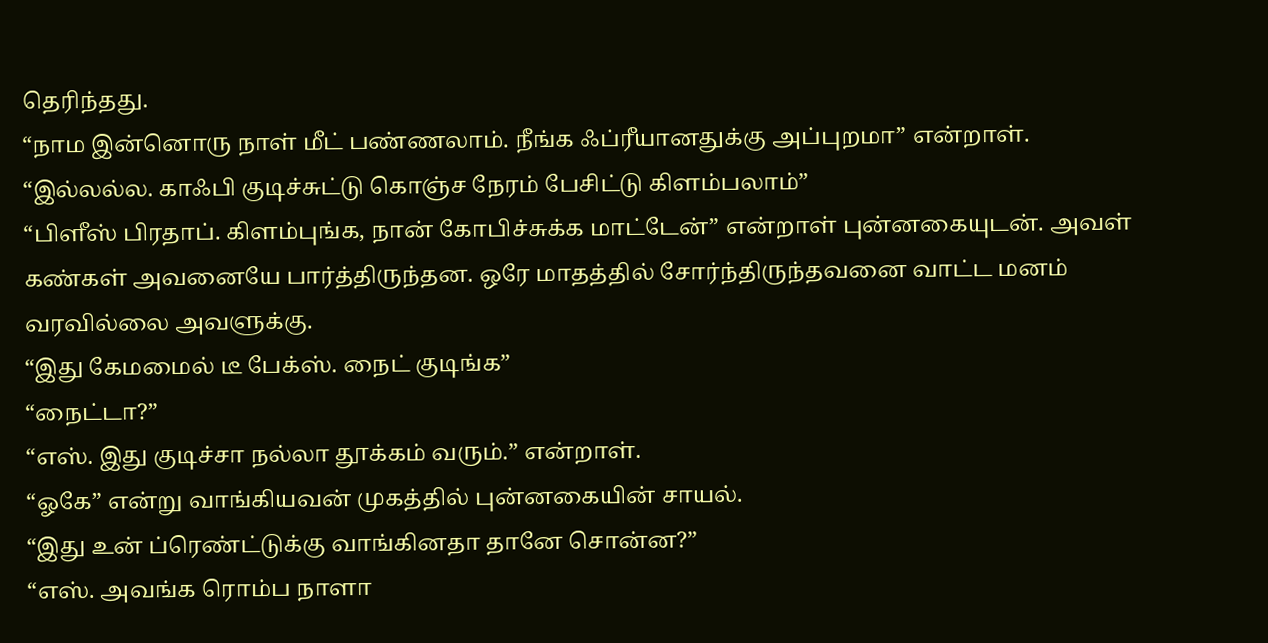தெரிந்தது.
“நாம இன்னொரு நாள் மீட் பண்ணலாம். நீங்க ஃப்ரீயானதுக்கு அப்புறமா” என்றாள்.
“இல்லல்ல. காஃபி குடிச்சுட்டு கொஞ்ச நேரம் பேசிட்டு கிளம்பலாம்”
“பிளீஸ் பிரதாப். கிளம்புங்க, நான் கோபிச்சுக்க மாட்டேன்” என்றாள் புன்னகையுடன். அவள் கண்கள் அவனையே பார்த்திருந்தன. ஒரே மாதத்தில் சோர்ந்திருந்தவனை வாட்ட மனம் வரவில்லை அவளுக்கு.
“இது கேமமைல் டீ பேக்ஸ். நைட் குடிங்க”
“நைட்டா?”
“எஸ். இது குடிச்சா நல்லா தூக்கம் வரும்.” என்றாள்.
“ஓகே” என்று வாங்கியவன் முகத்தில் புன்னகையின் சாயல்.
“இது உன் ப்ரெண்ட்டுக்கு வாங்கினதா தானே சொன்ன?”
“எஸ். அவங்க ரொம்ப நாளா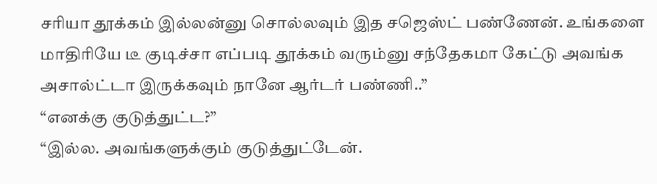சரியா தூக்கம் இல்லன்னு சொல்லவும் இத சஜெஸ்ட் பண்ணேன். உங்களை மாதிரியே டீ குடிச்சா எப்படி தூக்கம் வரும்னு சந்தேகமா கேட்டு அவங்க அசால்ட்டா இருக்கவும் நானே ஆர்டர் பண்ணி..”
“எனக்கு குடுத்துட்ட?”
“இல்ல. அவங்களுக்கும் குடுத்துட்டேன்.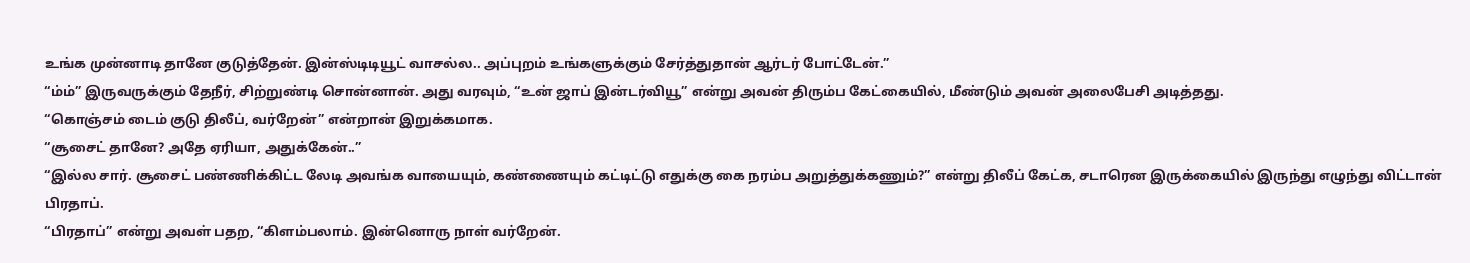உங்க முன்னாடி தானே குடுத்தேன். இன்ஸ்டிடியூட் வாசல்ல.. அப்புறம் உங்களுக்கும் சேர்த்துதான் ஆர்டர் போட்டேன்.”
“ம்ம்” இருவருக்கும் தேநீர், சிற்றுண்டி சொன்னான். அது வரவும், “உன் ஜாப் இன்டர்வியூ” என்று அவன் திரும்ப கேட்கையில், மீண்டும் அவன் அலைபேசி அடித்தது.
“கொஞ்சம் டைம் குடு திலீப், வர்றேன்” என்றான் இறுக்கமாக.
“சூசைட் தானே? அதே ஏரியா, அதுக்கேன்..”
“இல்ல சார். சூசைட் பண்ணிக்கிட்ட லேடி அவங்க வாயையும், கண்ணையும் கட்டிட்டு எதுக்கு கை நரம்ப அறுத்துக்கணும்?” என்று திலீப் கேட்க, சடாரென இருக்கையில் இருந்து எழுந்து விட்டான் பிரதாப்.
“பிரதாப்” என்று அவள் பதற, “கிளம்பலாம். இன்னொரு நாள் வர்றேன்.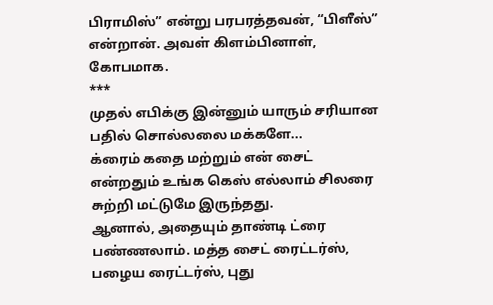பிராமிஸ்” என்று பரபரத்தவன், “பிளீஸ்” என்றான். அவள் கிளம்பினாள், கோபமாக.
***
முதல் எபிக்கு இன்னும் யாரும் சரியான பதில் சொல்லலை மக்களே...
க்ரைம் கதை மற்றும் என் சைட் என்றதும் உங்க கெஸ் எல்லாம் சிலரை சுற்றி மட்டுமே இருந்தது.
ஆனால், அதையும் தாண்டி ட்ரை பண்ணலாம். மத்த சைட் ரைட்டர்ஸ், பழைய ரைட்டர்ஸ், புது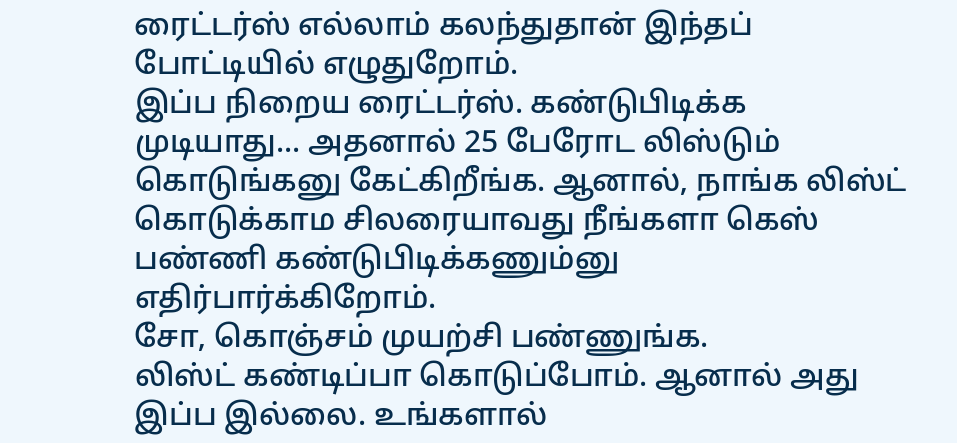ரைட்டர்ஸ் எல்லாம் கலந்துதான் இந்தப் போட்டியில் எழுதுறோம்.
இப்ப நிறைய ரைட்டர்ஸ். கண்டுபிடிக்க முடியாது... அதனால் 25 பேரோட லிஸ்டும் கொடுங்கனு கேட்கிறீங்க. ஆனால், நாங்க லிஸ்ட் கொடுக்காம சிலரையாவது நீங்களா கெஸ் பண்ணி கண்டுபிடிக்கணும்னு எதிர்பார்க்கிறோம்.
சோ, கொஞ்சம் முயற்சி பண்ணுங்க.
லிஸ்ட் கண்டிப்பா கொடுப்போம். ஆனால் அது இப்ப இல்லை. உங்களால்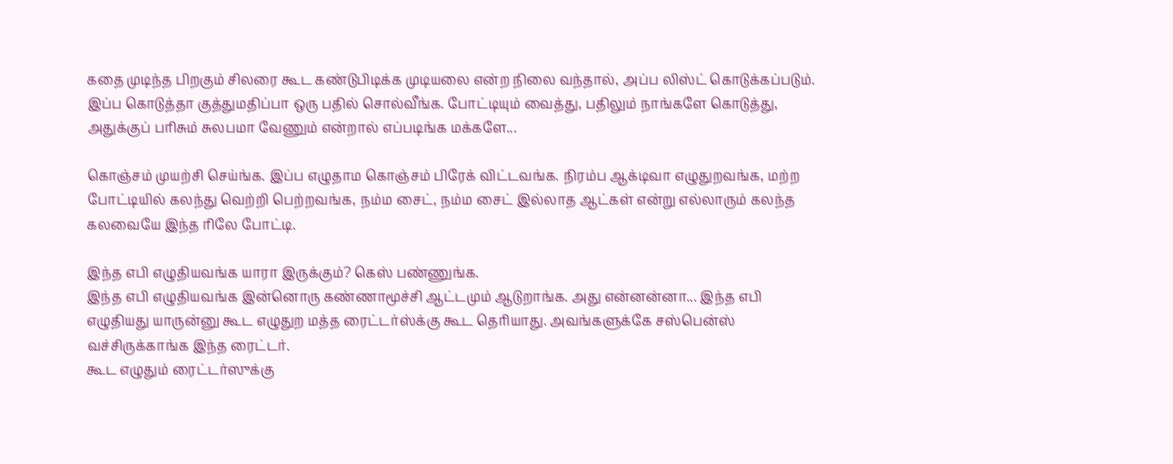கதை முடிந்த பிறகும் சிலரை கூட கண்டுபிடிக்க முடியலை என்ற நிலை வந்தால், அப்ப லிஸ்ட் கொடுக்கப்படும். இப்ப கொடுத்தா குத்துமதிப்பா ஒரு பதில் சொல்வீங்க. போட்டியும் வைத்து, பதிலும் நாங்களே கொடுத்து, அதுக்குப் பரிசும் சுலபமா வேணும் என்றால் எப்படிங்க மக்களே...

கொஞ்சம் முயற்சி செய்ங்க. இப்ப எழுதாம கொஞ்சம் பிரேக் விட்டவங்க. நிரம்ப ஆக்டிவா எழுதுறவங்க, மற்ற போட்டியில் கலந்து வெற்றி பெற்றவங்க, நம்ம சைட், நம்ம சைட் இல்லாத ஆட்கள் என்று எல்லாரும் கலந்த கலவையே இந்த ரிலே போட்டி.

இந்த எபி எழுதியவங்க யாரா இருக்கும்? கெஸ் பண்ணுங்க.
இந்த எபி எழுதியவங்க இன்னொரு கண்ணாமூச்சி ஆட்டமும் ஆடுறாங்க. அது என்னன்னா... இந்த எபி எழுதியது யாருன்னு கூட எழுதுற மத்த ரைட்டர்ஸ்க்கு கூட தெரியாது. அவங்களுக்கே சஸ்பென்ஸ் வச்சிருக்காங்க இந்த ரைட்டர்.
கூட எழுதும் ரைட்டர்ஸுக்கு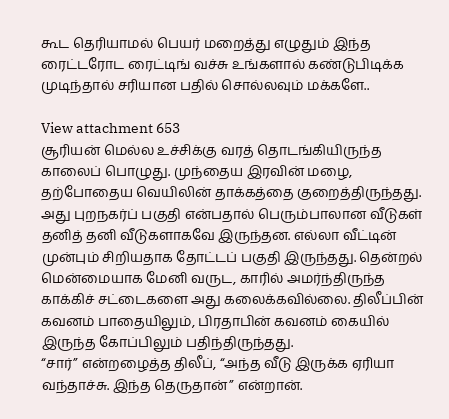கூட தெரியாமல் பெயர் மறைத்து எழுதும் இந்த ரைட்டரோட ரைட்டிங் வச்சு உங்களால் கண்டுபிடிக்க முடிந்தால் சரியான பதில் சொல்லவும் மக்களே..

View attachment 653
சூரியன் மெல்ல உச்சிக்கு வரத் தொடங்கியிருந்த காலைப் பொழுது. முந்தைய இரவின் மழை, தற்போதைய வெயிலின் தாக்கத்தை குறைத்திருந்தது. அது புறநகர்ப் பகுதி என்பதால் பெரும்பாலான வீடுகள் தனித் தனி வீடுகளாகவே இருந்தன. எல்லா வீட்டின் முன்பும் சிறியதாக தோட்டப் பகுதி இருந்தது. தென்றல் மென்மையாக மேனி வருட, காரில் அமர்ந்திருந்த காக்கிச் சட்டைகளை அது கலைக்கவில்லை. திலீப்பின் கவனம் பாதையிலும், பிரதாபின் கவனம் கையில் இருந்த கோப்பிலும் பதிந்திருந்தது.
“சார்” என்றழைத்த திலீப், “அந்த வீடு இருக்க ஏரியா வந்தாச்சு. இந்த தெருதான்” என்றான்.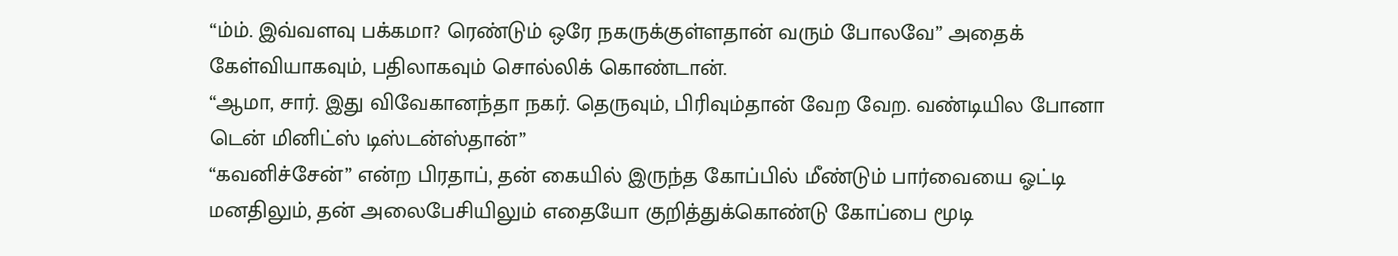“ம்ம். இவ்வளவு பக்கமா? ரெண்டும் ஒரே நகருக்குள்ளதான் வரும் போலவே” அதைக் கேள்வியாகவும், பதிலாகவும் சொல்லிக் கொண்டான்.
“ஆமா, சார். இது விவேகானந்தா நகர். தெருவும், பிரிவும்தான் வேற வேற. வண்டியில போனா டென் மினிட்ஸ் டிஸ்டன்ஸ்தான்”
“கவனிச்சேன்” என்ற பிரதாப், தன் கையில் இருந்த கோப்பில் மீண்டும் பார்வையை ஓட்டி மனதிலும், தன் அலைபேசியிலும் எதையோ குறித்துக்கொண்டு கோப்பை மூடி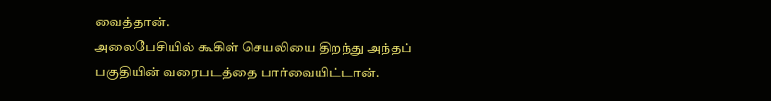வைத்தான்.
அலைபேசியில் கூகிள் செயலியை திறந்து அந்தப் பகுதியின் வரைபடத்தை பார்வையிட்டான்.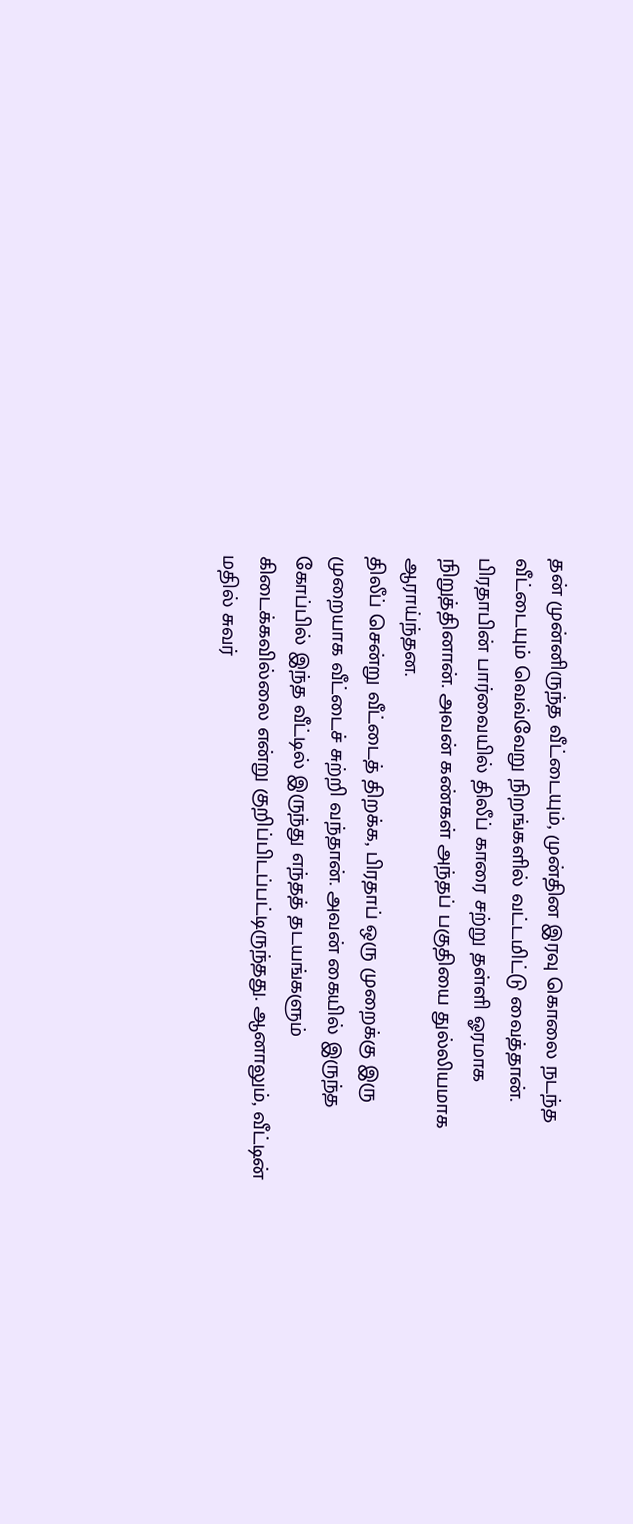தன் முன்னிருந்த வீட்டையும், முன்தின இரவு கொலை நடந்த வீட்டையும் வெவ்வேறு நிறங்களில் வட்டமிட்டு வைத்தான்.
பிரதாபின் பார்வையில் திலீப் காரை சற்று தள்ளி ஓரமாக நிறுத்தினான். அவன் கண்கள் அந்தப் பகுதியை துல்லியமாக ஆராய்ந்தன.
திலீப் சென்று வீட்டைத் திறக்க, பிரதாப் ஒரு முறைக்கு இரு முறையாக வீட்டைச் சுற்றி வந்தான். அவன் கையில் இருந்த கோப்பில் இந்த வீட்டில் இருந்து எந்தத் தடயங்களும் கிடைக்கவில்லை என்று குறிப்பிடப்பட்டிருந்தது. ஆனாலும், வீட்டின் மதில் சுவர்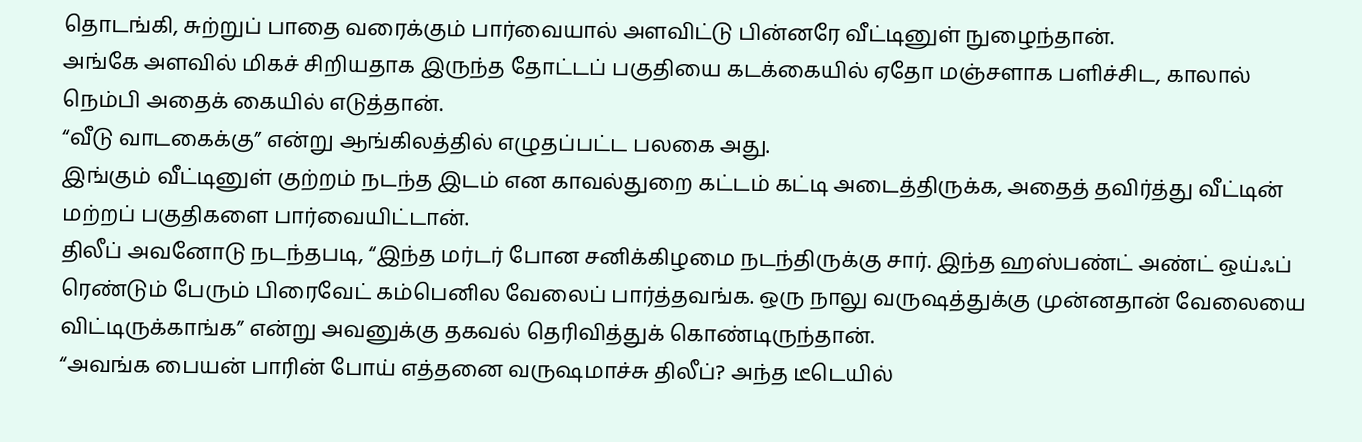தொடங்கி, சுற்றுப் பாதை வரைக்கும் பார்வையால் அளவிட்டு பின்னரே வீட்டினுள் நுழைந்தான்.
அங்கே அளவில் மிகச் சிறியதாக இருந்த தோட்டப் பகுதியை கடக்கையில் ஏதோ மஞ்சளாக பளிச்சிட, காலால் நெம்பி அதைக் கையில் எடுத்தான்.
“வீடு வாடகைக்கு” என்று ஆங்கிலத்தில் எழுதப்பட்ட பலகை அது.
இங்கும் வீட்டினுள் குற்றம் நடந்த இடம் என காவல்துறை கட்டம் கட்டி அடைத்திருக்க, அதைத் தவிர்த்து வீட்டின் மற்றப் பகுதிகளை பார்வையிட்டான்.
திலீப் அவனோடு நடந்தபடி, “இந்த மர்டர் போன சனிக்கிழமை நடந்திருக்கு சார். இந்த ஹஸ்பண்ட் அண்ட் ஒய்ஃப் ரெண்டும் பேரும் பிரைவேட் கம்பெனில வேலைப் பார்த்தவங்க. ஒரு நாலு வருஷத்துக்கு முன்னதான் வேலையை விட்டிருக்காங்க” என்று அவனுக்கு தகவல் தெரிவித்துக் கொண்டிருந்தான்.
“அவங்க பையன் பாரின் போய் எத்தனை வருஷமாச்சு திலீப்? அந்த டீடெயில்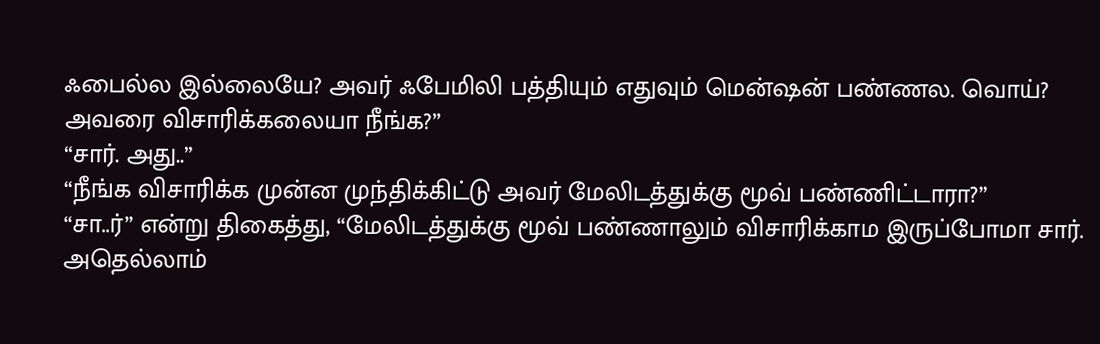ஃபைல்ல இல்லையே? அவர் ஃபேமிலி பத்தியும் எதுவும் மென்ஷன் பண்ணல. வொய்? அவரை விசாரிக்கலையா நீங்க?”
“சார். அது..”
“நீங்க விசாரிக்க முன்ன முந்திக்கிட்டு அவர் மேலிடத்துக்கு மூவ் பண்ணிட்டாரா?”
“சா..ர்” என்று திகைத்து, “மேலிடத்துக்கு மூவ் பண்ணாலும் விசாரிக்காம இருப்போமா சார். அதெல்லாம்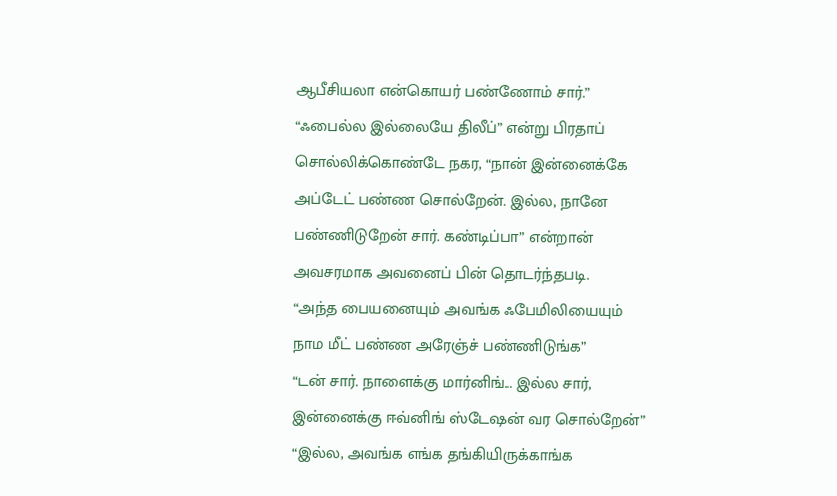ஆபீசியலா என்கொயர் பண்ணோம் சார்.”
“ஃபைல்ல இல்லையே திலீப்” என்று பிரதாப் சொல்லிக்கொண்டே நகர, “நான் இன்னைக்கே அப்டேட் பண்ண சொல்றேன். இல்ல, நானே பண்ணிடுறேன் சார். கண்டிப்பா” என்றான் அவசரமாக அவனைப் பின் தொடர்ந்தபடி.
“அந்த பையனையும் அவங்க ஃபேமிலியையும் நாம மீட் பண்ண அரேஞ்ச் பண்ணிடுங்க”
“டன் சார். நாளைக்கு மார்னிங்... இல்ல சார், இன்னைக்கு ஈவ்னிங் ஸ்டேஷன் வர சொல்றேன்”
“இல்ல, அவங்க எங்க தங்கியிருக்காங்க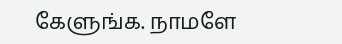கேளுங்க. நாமளே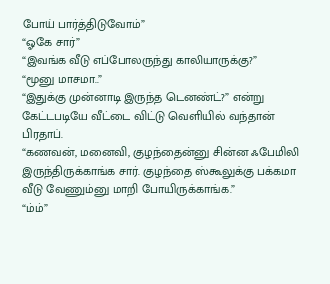போய் பார்த்திடுவோம்”
“ஓகே சார்”
“இவங்க வீடு எப்போலருந்து காலியாருக்கு?”
“மூனு மாசமா..”
“இதுக்கு முன்னாடி இருந்த டெனண்ட்?” என்று கேட்டபடியே வீட்டை விட்டு வெளியில் வந்தான் பிரதாப்.
“கணவன், மனைவி, குழந்தைன்னு சின்ன ஃபேமிலி இருந்திருக்காங்க சார். குழந்தை ஸ்கூலுக்கு பக்கமா வீடு வேணும்னு மாறி போயிருக்காங்க.”
“ம்ம்”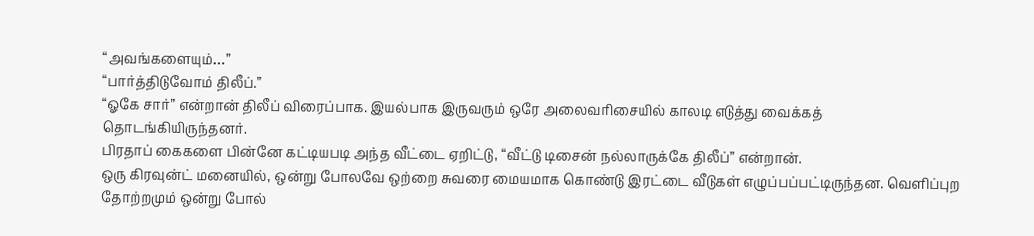“அவங்களையும்…”
“பார்த்திடுவோம் திலீப்.”
“ஓகே சார்” என்றான் திலீப் விரைப்பாக. இயல்பாக இருவரும் ஒரே அலைவரிசையில் காலடி எடுத்து வைக்கத் தொடங்கியிருந்தனர்.
பிரதாப் கைகளை பின்னே கட்டியபடி அந்த வீட்டை ஏறிட்டு, “வீட்டு டிசைன் நல்லாருக்கே திலீப்” என்றான்.
ஒரு கிரவுன்ட் மனையில், ஒன்று போலவே ஒற்றை சுவரை மையமாக கொண்டு இரட்டை வீடுகள் எழுப்பப்பட்டிருந்தன. வெளிப்புற தோற்றமும் ஒன்று போல்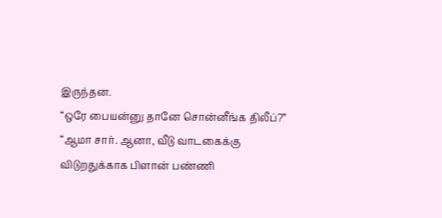இருந்தன.
“ஒரே பையன்னு தானே சொன்னீங்க திலீப்?”
“ஆமா சார். ஆனா, வீடு வாடகைக்கு விடுறதுக்காக பிளான் பண்ணி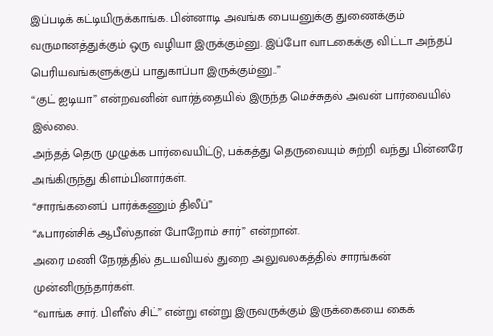இப்படிக் கட்டியிருக்காங்க. பின்னாடி அவங்க பையனுக்கு துணைக்கும் வருமானத்துக்கும் ஒரு வழியா இருக்கும்னு. இப்போ வாடகைக்கு விட்டா அந்தப் பெரியவங்களுக்குப் பாதுகாப்பா இருக்கும்னு..”
“குட் ஐடியா” என்றவனின் வார்த்தையில் இருந்த மெச்சுதல் அவன் பார்வையில் இல்லை.
அந்தத் தெரு முழுக்க பார்வையிட்டு, பக்கத்து தெருவையும் சுற்றி வந்து பின்னரே அங்கிருந்து கிளம்பினார்கள்.
“சாரங்கனைப் பார்க்கணும் திலீப்”
“ஃபாரன்சிக் ஆபீஸ்தான் போறோம் சார்” என்றான்.
அரை மணி நேரத்தில் தடயவியல் துறை அலுவலகத்தில் சாரங்கன் முன்னிருந்தார்கள்.
“வாங்க சார். பிளீஸ் சிட்” என்று என்று இருவருக்கும் இருக்கையை கைக்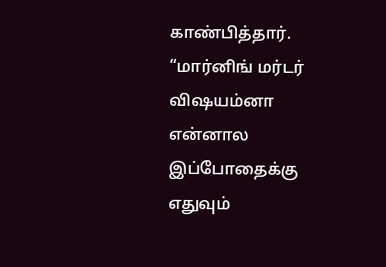காண்பித்தார்.
“மார்னிங் மர்டர் விஷயம்னா என்னால இப்போதைக்கு எதுவும்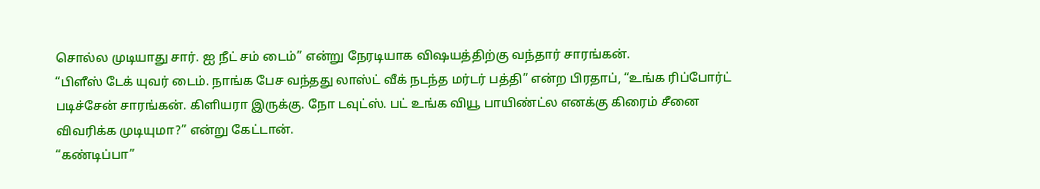சொல்ல முடியாது சார். ஐ நீட் சம் டைம்” என்று நேரடியாக விஷயத்திற்கு வந்தார் சாரங்கன்.
“பிளீஸ் டேக் யுவர் டைம். நாங்க பேச வந்தது லாஸ்ட் வீக் நடந்த மர்டர் பத்தி” என்ற பிரதாப், “உங்க ரிப்போர்ட் படிச்சேன் சாரங்கன். கிளியரா இருக்கு. நோ டவுட்ஸ். பட் உங்க வியூ பாயிண்ட்ல எனக்கு கிரைம் சீனை விவரிக்க முடியுமா?” என்று கேட்டான்.
“கண்டிப்பா”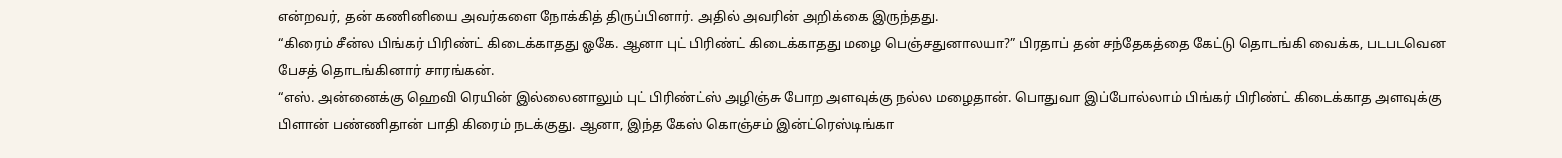என்றவர், தன் கணினியை அவர்களை நோக்கித் திருப்பினார். அதில் அவரின் அறிக்கை இருந்தது.
“கிரைம் சீன்ல பிங்கர் பிரிண்ட் கிடைக்காதது ஓகே. ஆனா புட் பிரிண்ட் கிடைக்காதது மழை பெஞ்சதுனாலயா?” பிரதாப் தன் சந்தேகத்தை கேட்டு தொடங்கி வைக்க, படபடவென பேசத் தொடங்கினார் சாரங்கன்.
“எஸ். அன்னைக்கு ஹெவி ரெயின் இல்லைனாலும் புட் பிரிண்ட்ஸ் அழிஞ்சு போற அளவுக்கு நல்ல மழைதான். பொதுவா இப்போல்லாம் பிங்கர் பிரிண்ட் கிடைக்காத அளவுக்கு பிளான் பண்ணிதான் பாதி கிரைம் நடக்குது. ஆனா, இந்த கேஸ் கொஞ்சம் இன்ட்ரெஸ்டிங்கா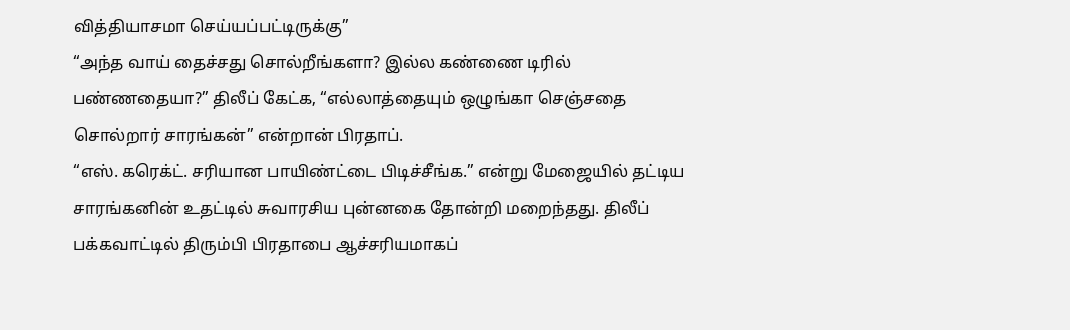வித்தியாசமா செய்யப்பட்டிருக்கு”
“அந்த வாய் தைச்சது சொல்றீங்களா? இல்ல கண்ணை டிரில் பண்ணதையா?” திலீப் கேட்க, “எல்லாத்தையும் ஒழுங்கா செஞ்சதை சொல்றார் சாரங்கன்” என்றான் பிரதாப்.
“எஸ். கரெக்ட். சரியான பாயிண்ட்டை பிடிச்சீங்க.” என்று மேஜையில் தட்டிய சாரங்கனின் உதட்டில் சுவாரசிய புன்னகை தோன்றி மறைந்தது. திலீப் பக்கவாட்டில் திரும்பி பிரதாபை ஆச்சரியமாகப்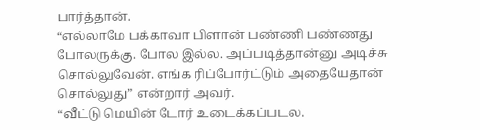பார்த்தான்.
“எல்லாமே பக்காவா பிளான் பண்ணி பண்ணது போலருக்கு. போல இல்ல. அப்படித்தான்னு அடிச்சு சொல்லுவேன். எங்க ரிப்போர்ட்டும் அதையேதான் சொல்லுது” என்றார் அவர்.
“வீட்டு மெயின் டோர் உடைக்கப்படல.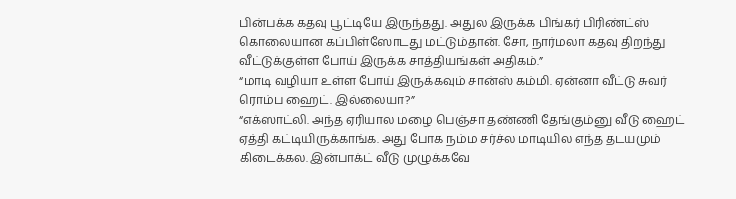பின்பக்க கதவு பூட்டியே இருந்தது. அதுல இருக்க பிங்கர் பிரிண்ட்ஸ் கொலையான கப்பிள்ஸோடது மட்டும்தான். சோ, நார்மலா கதவு திறந்து வீட்டுக்குள்ள போய் இருக்க சாத்தியங்கள் அதிகம்.”
“மாடி வழியா உள்ள போய் இருக்கவும் சான்ஸ் கம்மி. ஏன்னா வீட்டு சுவர் ரொம்ப ஹைட். இல்லையா?”
“எக்ஸாட்லி. அந்த ஏரியால மழை பெஞ்சா தண்ணி தேங்கும்னு வீடு ஹைட் ஏத்தி கட்டியிருக்காங்க. அது போக நம்ம சர்ச்ல மாடியில எந்த தடயமும் கிடைக்கல. இன்பாக்ட் வீடு முழுக்கவே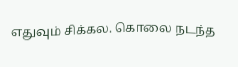எதுவும் சிக்கல. கொலை நடந்த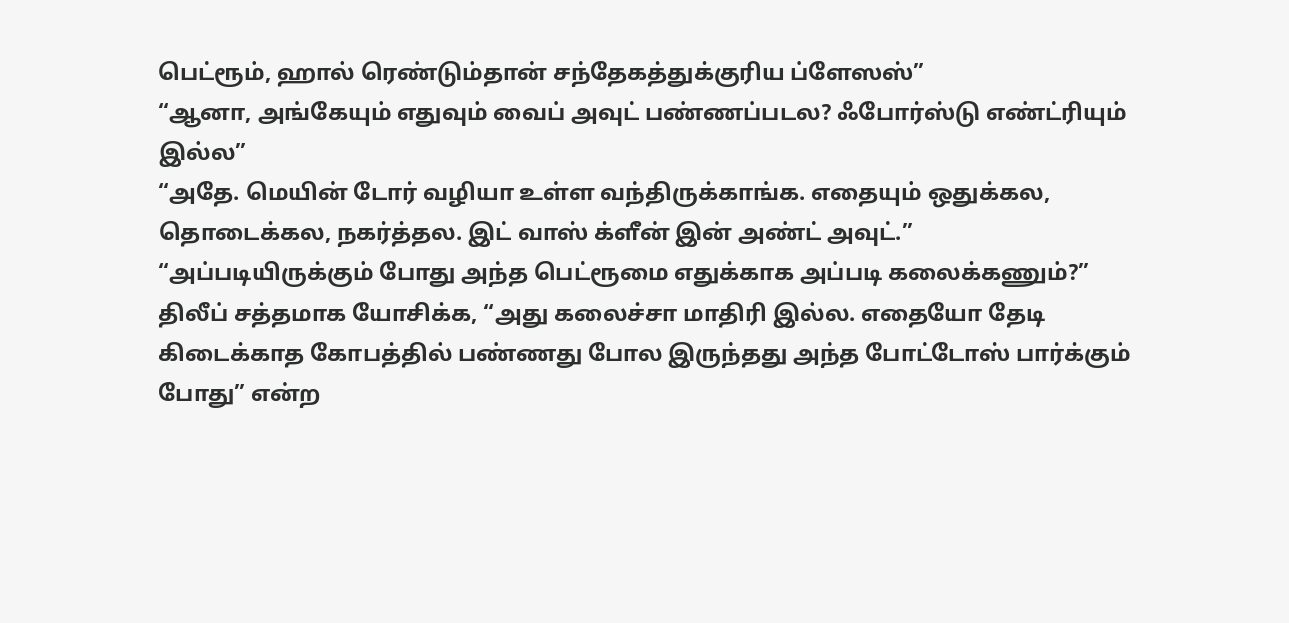பெட்ரூம், ஹால் ரெண்டும்தான் சந்தேகத்துக்குரிய ப்ளேஸஸ்”
“ஆனா, அங்கேயும் எதுவும் வைப் அவுட் பண்ணப்படல? ஃபோர்ஸ்டு எண்ட்ரியும் இல்ல”
“அதே. மெயின் டோர் வழியா உள்ள வந்திருக்காங்க. எதையும் ஒதுக்கல, தொடைக்கல, நகர்த்தல. இட் வாஸ் க்ளீன் இன் அண்ட் அவுட்.”
“அப்படியிருக்கும் போது அந்த பெட்ரூமை எதுக்காக அப்படி கலைக்கணும்?” திலீப் சத்தமாக யோசிக்க, “அது கலைச்சா மாதிரி இல்ல. எதையோ தேடி கிடைக்காத கோபத்தில் பண்ணது போல இருந்தது அந்த போட்டோஸ் பார்க்கும் போது” என்ற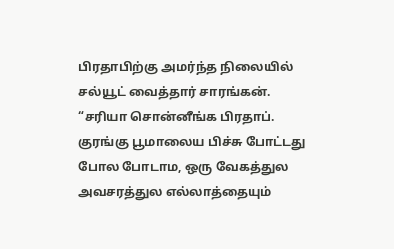பிரதாபிற்கு அமர்ந்த நிலையில் சல்யூட் வைத்தார் சாரங்கன்.
“சரியா சொன்னீங்க பிரதாப். குரங்கு பூமாலைய பிச்சு போட்டது போல போடாம, ஒரு வேகத்துல அவசரத்துல எல்லாத்தையும்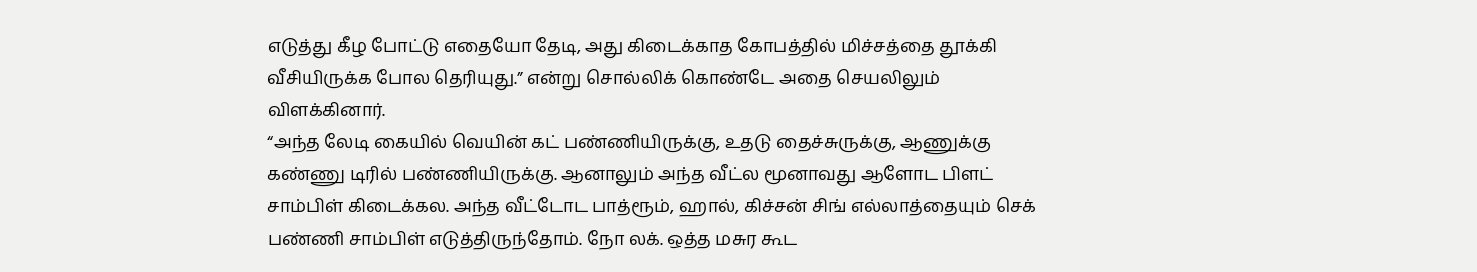எடுத்து கீழ போட்டு எதையோ தேடி, அது கிடைக்காத கோபத்தில் மிச்சத்தை தூக்கி வீசியிருக்க போல தெரியுது.” என்று சொல்லிக் கொண்டே அதை செயலிலும் விளக்கினார்.
“அந்த லேடி கையில் வெயின் கட் பண்ணியிருக்கு, உதடு தைச்சுருக்கு, ஆணுக்கு கண்ணு டிரில் பண்ணியிருக்கு. ஆனாலும் அந்த வீட்ல மூனாவது ஆளோட பிளட் சாம்பிள் கிடைக்கல. அந்த வீட்டோட பாத்ரூம், ஹால், கிச்சன் சிங் எல்லாத்தையும் செக் பண்ணி சாம்பிள் எடுத்திருந்தோம். நோ லக். ஒத்த மசுர கூட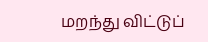மறந்து விட்டுப்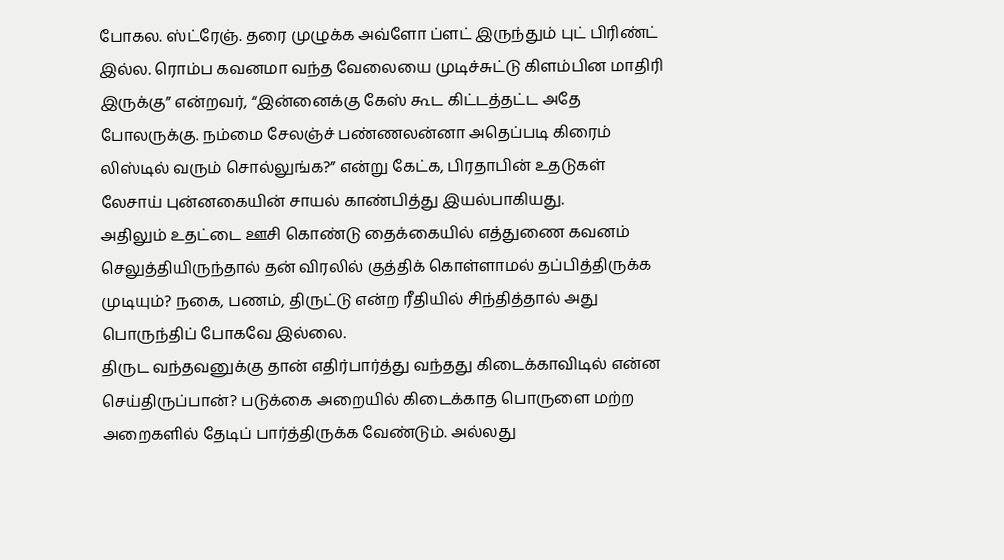போகல. ஸ்ட்ரேஞ். தரை முழுக்க அவ்ளோ ப்ளட் இருந்தும் புட் பிரிண்ட் இல்ல. ரொம்ப கவனமா வந்த வேலையை முடிச்சுட்டு கிளம்பின மாதிரி இருக்கு” என்றவர், “இன்னைக்கு கேஸ் கூட கிட்டத்தட்ட அதே போலருக்கு. நம்மை சேலஞ்ச் பண்ணலன்னா அதெப்படி கிரைம் லிஸ்டில் வரும் சொல்லுங்க?” என்று கேட்க, பிரதாபின் உதடுகள் லேசாய் புன்னகையின் சாயல் காண்பித்து இயல்பாகியது.
அதிலும் உதட்டை ஊசி கொண்டு தைக்கையில் எத்துணை கவனம் செலுத்தியிருந்தால் தன் விரலில் குத்திக் கொள்ளாமல் தப்பித்திருக்க முடியும்? நகை, பணம், திருட்டு என்ற ரீதியில் சிந்தித்தால் அது பொருந்திப் போகவே இல்லை.
திருட வந்தவனுக்கு தான் எதிர்பார்த்து வந்தது கிடைக்காவிடில் என்ன செய்திருப்பான்? படுக்கை அறையில் கிடைக்காத பொருளை மற்ற அறைகளில் தேடிப் பார்த்திருக்க வேண்டும். அல்லது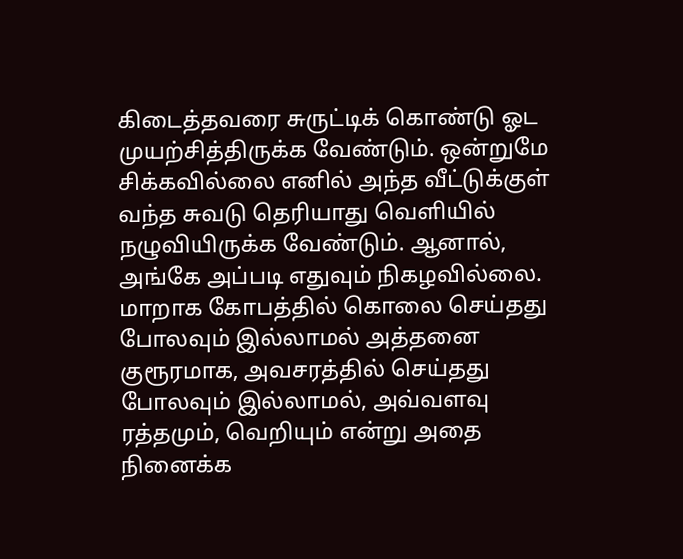கிடைத்தவரை சுருட்டிக் கொண்டு ஓட முயற்சித்திருக்க வேண்டும். ஒன்றுமே சிக்கவில்லை எனில் அந்த வீட்டுக்குள் வந்த சுவடு தெரியாது வெளியில் நழுவியிருக்க வேண்டும். ஆனால், அங்கே அப்படி எதுவும் நிகழவில்லை. மாறாக கோபத்தில் கொலை செய்தது போலவும் இல்லாமல் அத்தனை குரூரமாக, அவசரத்தில் செய்தது போலவும் இல்லாமல், அவ்வளவு ரத்தமும், வெறியும் என்று அதை நினைக்க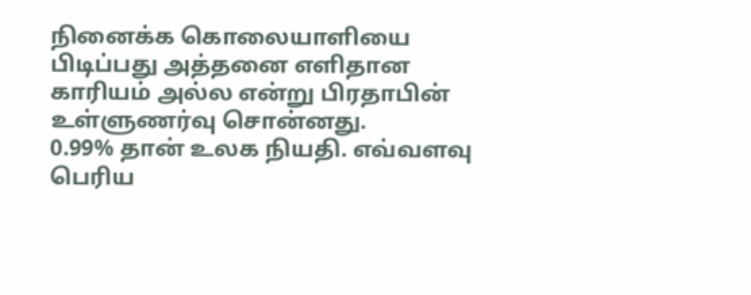நினைக்க கொலையாளியை பிடிப்பது அத்தனை எளிதான காரியம் அல்ல என்று பிரதாபின் உள்ளுணர்வு சொன்னது.
0.99% தான் உலக நியதி. எவ்வளவு பெரிய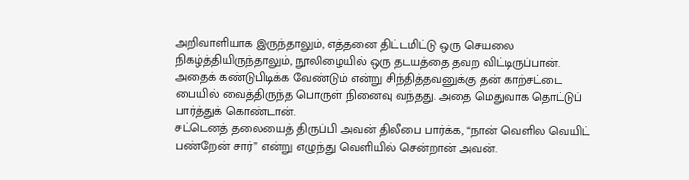அறிவாளியாக இருந்தாலும், எத்தனை திட்டமிட்டு ஒரு செயலை நிகழ்த்தியிருந்தாலும், நூலிழையில் ஒரு தடயத்தை தவற விட்டிருப்பான். அதைக் கண்டுபிடிக்க வேண்டும் என்று சிந்தித்தவனுக்கு தன் காற்சட்டை பையில் வைத்திருந்த பொருள் நினைவு வந்தது. அதை மெதுவாக தொட்டுப் பார்த்துக் கொண்டான்.
சட்டெனத் தலையைத் திருப்பி அவன் திலீபை பார்க்க, “நான் வெளில வெயிட் பண்றேன் சார்” என்று எழுந்து வெளியில் சென்றான் அவன்.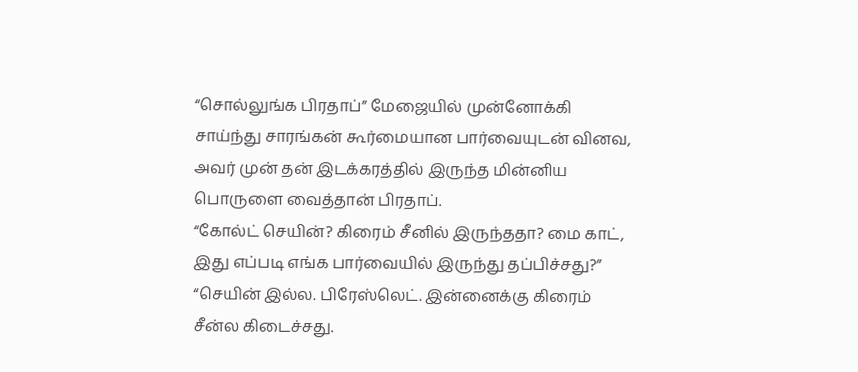“சொல்லுங்க பிரதாப்” மேஜையில் முன்னோக்கி சாய்ந்து சாரங்கன் கூர்மையான பார்வையுடன் வினவ, அவர் முன் தன் இடக்கரத்தில் இருந்த மின்னிய பொருளை வைத்தான் பிரதாப்.
“கோல்ட் செயின்? கிரைம் சீனில் இருந்ததா? மை காட், இது எப்படி எங்க பார்வையில் இருந்து தப்பிச்சது?”
“செயின் இல்ல. பிரேஸ்லெட். இன்னைக்கு கிரைம் சீன்ல கிடைச்சது.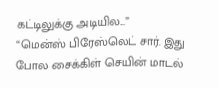கட்டிலுக்கு அடியில...”
“மென்ஸ் பிரேஸ்லெட் சார். இது போல சைக்கிள் செயின் மாடல்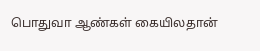பொதுவா ஆண்கள் கையிலதான்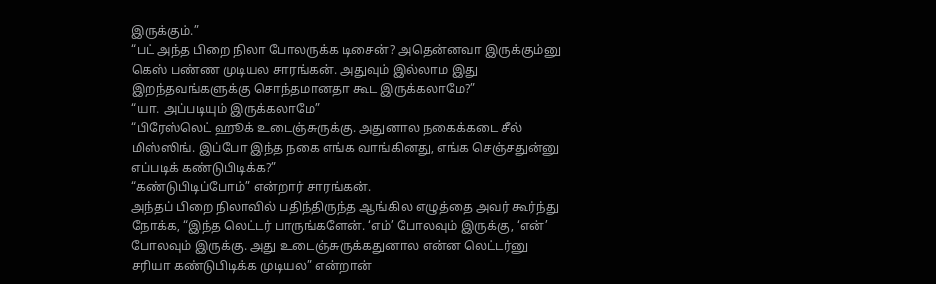இருக்கும்.”
“பட் அந்த பிறை நிலா போலருக்க டிசைன்? அதென்னவா இருக்கும்னு கெஸ் பண்ண முடியல சாரங்கன். அதுவும் இல்லாம இது இறந்தவங்களுக்கு சொந்தமானதா கூட இருக்கலாமே?”
“யா. அப்படியும் இருக்கலாமே”
“பிரேஸ்லெட் ஹூக் உடைஞ்சுருக்கு. அதுனால நகைக்கடை சீல் மிஸ்ஸிங். இப்போ இந்த நகை எங்க வாங்கினது, எங்க செஞ்சதுன்னு எப்படிக் கண்டுபிடிக்க?”
“கண்டுபிடிப்போம்” என்றார் சாரங்கன்.
அந்தப் பிறை நிலாவில் பதிந்திருந்த ஆங்கில எழுத்தை அவர் கூர்ந்து நோக்க, “இந்த லெட்டர் பாருங்களேன். ‘எம்’ போலவும் இருக்கு, ‘என்’ போலவும் இருக்கு. அது உடைஞ்சுருக்கதுனால என்ன லெட்டர்னு சரியா கண்டுபிடிக்க முடியல” என்றான்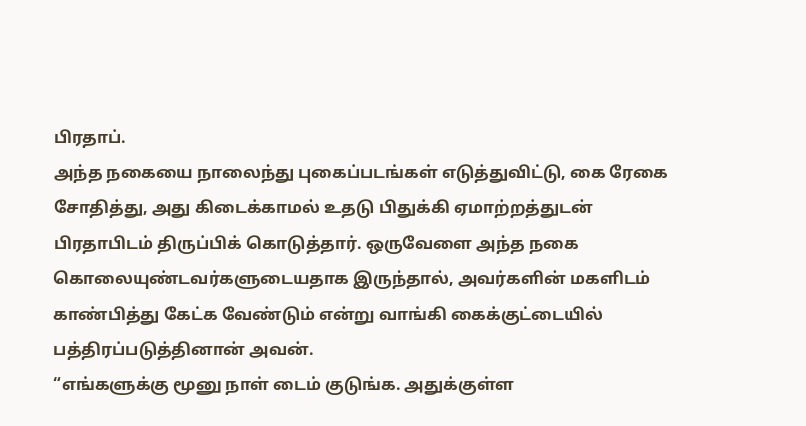பிரதாப்.
அந்த நகையை நாலைந்து புகைப்படங்கள் எடுத்துவிட்டு, கை ரேகை சோதித்து, அது கிடைக்காமல் உதடு பிதுக்கி ஏமாற்றத்துடன் பிரதாபிடம் திருப்பிக் கொடுத்தார். ஒருவேளை அந்த நகை கொலையுண்டவர்களுடையதாக இருந்தால், அவர்களின் மகளிடம் காண்பித்து கேட்க வேண்டும் என்று வாங்கி கைக்குட்டையில் பத்திரப்படுத்தினான் அவன்.
“எங்களுக்கு மூனு நாள் டைம் குடுங்க. அதுக்குள்ள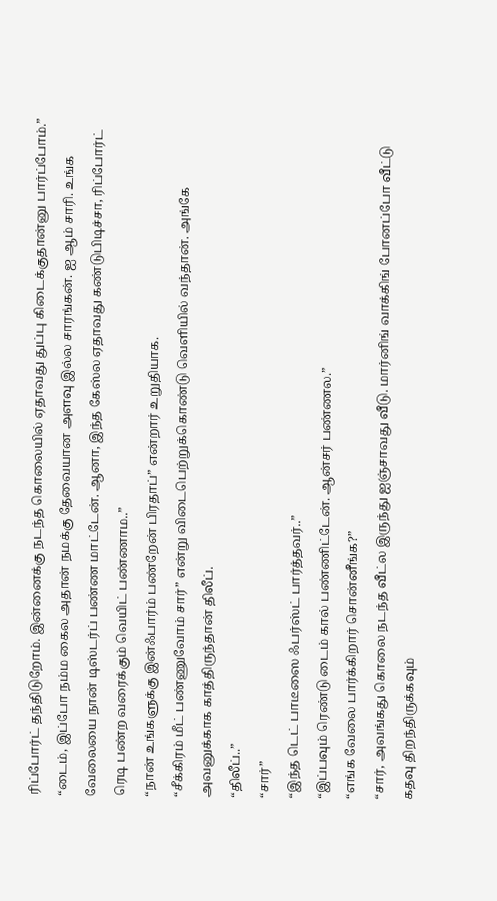ரிப்போர்ட் தந்திடுறோம். இன்னைக்கு நடந்த கொலையில் ஏதாவது துப்பு கிடைக்குதான்னு பார்ப்போம்.”
“டைம், இப்போ நம்ம கைல அதான் நமக்கு தேவையான அளவு இல்ல சாரங்கன். ஐ ஆம் சாரி. உங்க வேலையை நான் டிஸ்டர்ப் பண்ண மாட்டேன். ஆனா, இந்த கேஸ்ல ஏதாவது கண்டுபிடிச்சா, ரிப்போர்ட் ரெடி பண்ற வரைக்கும் வெயிட் பண்ணாம..”
“நான் உங்களுக்கு இன்ஃபார்ம் பண்றேன் பிரதாப்” என்றார் உறுதியாக.
“சீக்கிரம் மீட் பண்ணுவோம் சார்” என்று விடைபெற்றுக்கொண்டு வெளியில் வந்தான். அங்கே அவனுக்காக காத்திருந்தான் திலீப்.
“திலீப்..”
“சார்”
“இந்த டெட் பாடீஸை ஃபர்ஸ்ட் பார்த்தவர்..”
“இப்பவும் ரெண்டு டைம் கால் பண்ணிட்டேன். ஆன்சர் பண்ணல.”
“எங்க வேலை பார்க்கிறார் சொன்னீங்க?”
“சார், அவங்கது கொலை நடந்த வீட்ல இருந்து ஐஞ்சாவது வீடு. மார்னிங் வாக்கிங் போனப்போ வீட்டு கதவு திறந்திருக்கவும்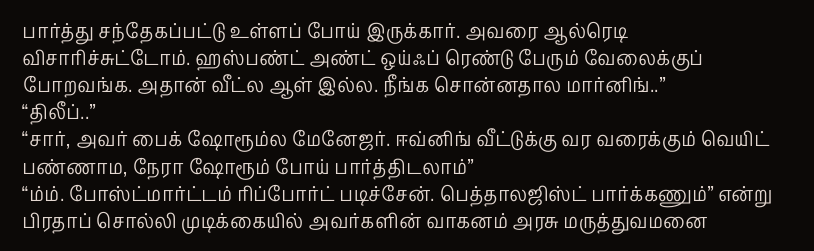பார்த்து சந்தேகப்பட்டு உள்ளப் போய் இருக்கார். அவரை ஆல்ரெடி விசாரிச்சுட்டோம். ஹஸ்பண்ட் அண்ட் ஒய்ஃப் ரெண்டு பேரும் வேலைக்குப் போறவங்க. அதான் வீட்ல ஆள் இல்ல. நீங்க சொன்னதால மார்னிங்..”
“திலீப்..”
“சார், அவர் பைக் ஷோரூம்ல மேனேஜர். ஈவ்னிங் வீட்டுக்கு வர வரைக்கும் வெயிட் பண்ணாம, நேரா ஷோரூம் போய் பார்த்திடலாம்”
“ம்ம். போஸ்ட்மார்ட்டம் ரிப்போர்ட் படிச்சேன். பெத்தாலஜிஸ்ட் பார்க்கணும்” என்று பிரதாப் சொல்லி முடிக்கையில் அவர்களின் வாகனம் அரசு மருத்துவமனை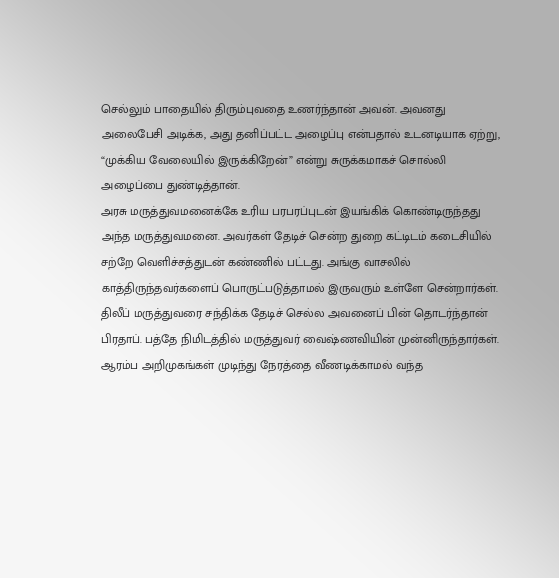செல்லும் பாதையில் திரும்புவதை உணர்ந்தான் அவன். அவனது அலைபேசி அடிக்க, அது தனிப்பட்ட அழைப்பு என்பதால் உடனடியாக ஏற்று, “முக்கிய வேலையில் இருக்கிறேன்” என்று சுருக்கமாகச் சொல்லி அழைப்பை துண்டித்தான்.
அரசு மருத்துவமனைக்கே உரிய பரபரப்புடன் இயங்கிக் கொண்டிருந்தது அந்த மருத்துவமனை. அவர்கள் தேடிச் சென்ற துறை கட்டிடம் கடைசியில் சற்றே வெளிச்சத்துடன் கண்ணில் பட்டது. அங்கு வாசலில் காத்திருந்தவர்களைப் பொருட்படுத்தாமல் இருவரும் உள்ளே சென்றார்கள்.
திலீப் மருத்துவரை சந்திக்க தேடிச் செல்ல அவனைப் பின் தொடர்ந்தான் பிரதாப். பத்தே நிமிடத்தில் மருத்துவர் வைஷ்ணவியின் முன்னிருந்தார்கள்.
ஆரம்ப அறிமுகங்கள் முடிந்து நேரத்தை வீணடிக்காமல் வந்த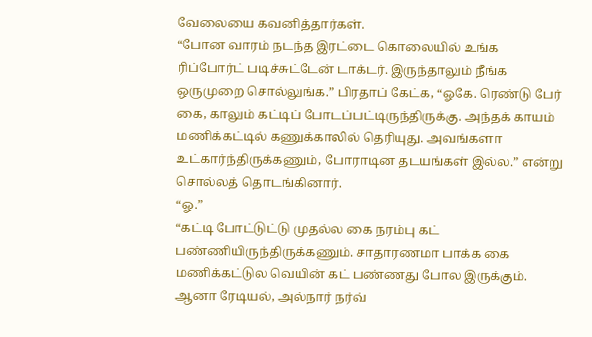வேலையை கவனித்தார்கள்.
“போன வாரம் நடந்த இரட்டை கொலையில் உங்க ரிப்போர்ட் படிச்சுட்டேன் டாக்டர். இருந்தாலும் நீங்க ஒருமுறை சொல்லுங்க.” பிரதாப் கேட்க, “ஓகே. ரெண்டு பேர் கை, காலும் கட்டிப் போடப்பட்டிருந்திருக்கு. அந்தக் காயம் மணிக்கட்டில் கணுக்காலில் தெரியுது. அவங்களா உட்கார்ந்திருக்கணும், போராடின தடயங்கள் இல்ல.” என்று சொல்லத் தொடங்கினார்.
“ஓ.”
“கட்டி போட்டுட்டு முதல்ல கை நரம்பு கட் பண்ணியிருந்திருக்கணும். சாதாரணமா பாக்க கை மணிக்கட்டுல வெயின் கட் பண்ணது போல இருக்கும். ஆனா ரேடியல், அல்நார் நர்வ்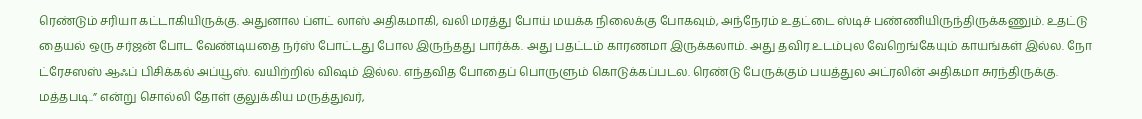ரெண்டும் சரியா கட்டாகியிருக்கு. அதுனால ப்ளட் லாஸ் அதிகமாகி, வலி மரத்து போய் மயக்க நிலைக்கு போகவும், அந்நேரம் உதட்டை ஸ்டிச் பண்ணியிருந்திருக்கணும். உதட்டு தையல் ஒரு சர்ஜன் போட வேண்டியதை நர்ஸ் போட்டது போல இருந்தது பார்க்க. அது பதட்டம் காரணமா இருக்கலாம். அது தவிர உடம்புல வேறெங்கேயும் காயங்கள் இல்ல. நோ ட்ரேசஸஸ் ஆஃப் பிசிக்கல் அப்யூஸ். வயிற்றில் விஷம் இல்ல. எந்தவித போதைப் பொருளும் கொடுக்கப்படல. ரெண்டு பேருக்கும் பயத்துல அட்ரலின் அதிகமா சுரந்திருக்கு. மத்தபடி..” என்று சொல்லி தோள் குலுக்கிய மருத்துவர்,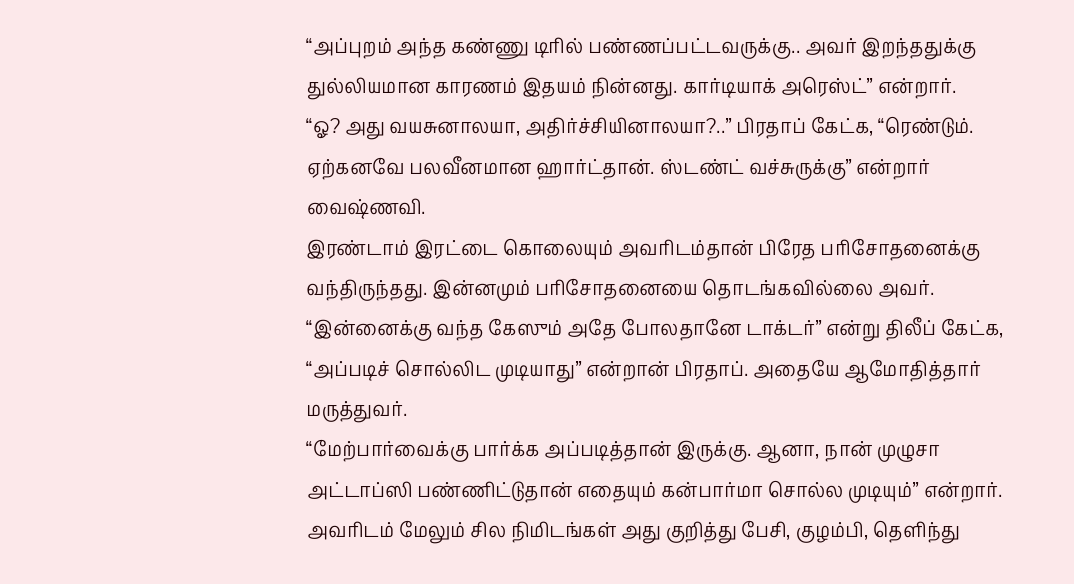“அப்புறம் அந்த கண்ணு டிரில் பண்ணப்பட்டவருக்கு.. அவர் இறந்ததுக்கு துல்லியமான காரணம் இதயம் நின்னது. கார்டியாக் அரெஸ்ட்” என்றார்.
“ஓ? அது வயசுனாலயா, அதிர்ச்சியினாலயா?..” பிரதாப் கேட்க, “ரெண்டும். ஏற்கனவே பலவீனமான ஹார்ட்தான். ஸ்டண்ட் வச்சுருக்கு” என்றார் வைஷ்ணவி.
இரண்டாம் இரட்டை கொலையும் அவரிடம்தான் பிரேத பரிசோதனைக்கு வந்திருந்தது. இன்னமும் பரிசோதனையை தொடங்கவில்லை அவர்.
“இன்னைக்கு வந்த கேஸும் அதே போலதானே டாக்டர்” என்று திலீப் கேட்க, “அப்படிச் சொல்லிட முடியாது” என்றான் பிரதாப். அதையே ஆமோதித்தார் மருத்துவர்.
“மேற்பார்வைக்கு பார்க்க அப்படித்தான் இருக்கு. ஆனா, நான் முழுசா அட்டாப்ஸி பண்ணிட்டுதான் எதையும் கன்பார்மா சொல்ல முடியும்” என்றார்.
அவரிடம் மேலும் சில நிமிடங்கள் அது குறித்து பேசி, குழம்பி, தெளிந்து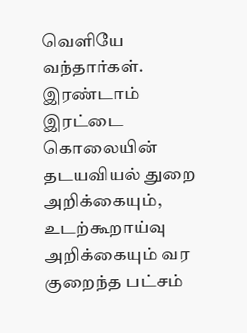வெளியே வந்தார்கள்.
இரண்டாம் இரட்டை கொலையின் தடயவியல் துறை அறிக்கையும், உடற்கூறாய்வு அறிக்கையும் வர குறைந்த பட்சம்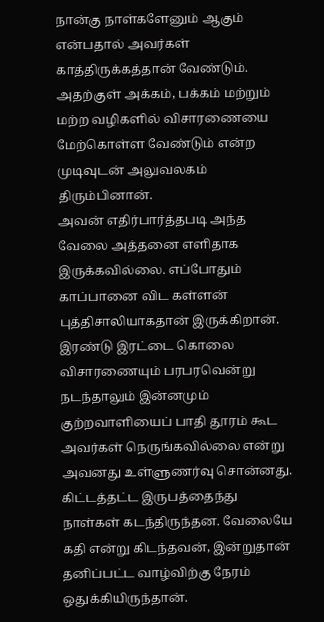நான்கு நாள்களேனும் ஆகும் என்பதால் அவர்கள் காத்திருக்கத்தான் வேண்டும். அதற்குள் அக்கம், பக்கம் மற்றும் மற்ற வழிகளில் விசாரணையை மேற்கொள்ள வேண்டும் என்ற முடிவுடன் அலுவலகம் திரும்பினான்.
அவன் எதிர்பார்த்தபடி அந்த வேலை அத்தனை எளிதாக இருக்கவில்லை. எப்போதும் காப்பானை விட கள்ளன் புத்திசாலியாகதான் இருக்கிறான். இரண்டு இரட்டை கொலை விசாரணையும் பரபரவென்று நடந்தாலும் இன்னமும் குற்றவாளியைப் பாதி தூரம் கூட அவர்கள் நெருங்கவில்லை என்று அவனது உள்ளுணர்வு சொன்னது.
கிட்டத்தட்ட இருபத்தைந்து நாள்கள் கடந்திருந்தன. வேலையே கதி என்று கிடந்தவன், இன்றுதான் தனிப்பட்ட வாழ்விற்கு நேரம் ஒதுக்கியிருந்தான்.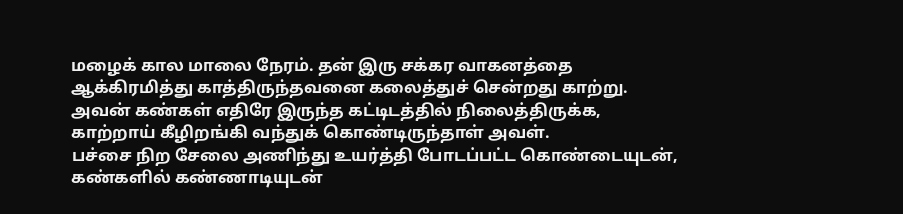மழைக் கால மாலை நேரம். தன் இரு சக்கர வாகனத்தை ஆக்கிரமித்து காத்திருந்தவனை கலைத்துச் சென்றது காற்று.
அவன் கண்கள் எதிரே இருந்த கட்டிடத்தில் நிலைத்திருக்க, காற்றாய் கீழிறங்கி வந்துக் கொண்டிருந்தாள் அவள்.
பச்சை நிற சேலை அணிந்து உயர்த்தி போடப்பட்ட கொண்டையுடன், கண்களில் கண்ணாடியுடன்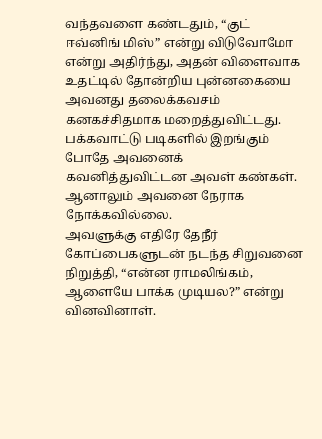வந்தவளை கண்டதும், “குட் ஈவ்னிங் மிஸ்” என்று விடுவோமோ என்று அதிர்ந்து, அதன் விளைவாக உதட்டில் தோன்றிய புன்னகையை அவனது தலைக்கவசம் கனகச்சிதமாக மறைத்துவிட்டது.
பக்கவாட்டு படிகளில் இறங்கும் போதே அவனைக் கவனித்துவிட்டன அவள் கண்கள். ஆனாலும் அவனை நேராக நோக்கவில்லை.
அவளுக்கு எதிரே தேநீர் கோப்பைகளுடன் நடந்த சிறுவனை நிறுத்தி, “என்ன ராமலிங்கம், ஆளையே பாக்க முடியல?” என்று வினவினாள்.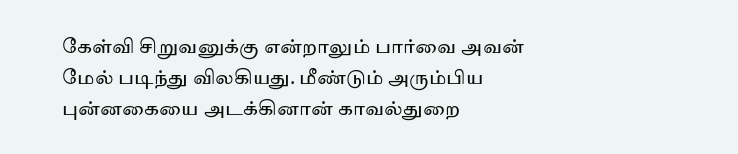கேள்வி சிறுவனுக்கு என்றாலும் பார்வை அவன் மேல் படிந்து விலகியது. மீண்டும் அரும்பிய புன்னகையை அடக்கினான் காவல்துறை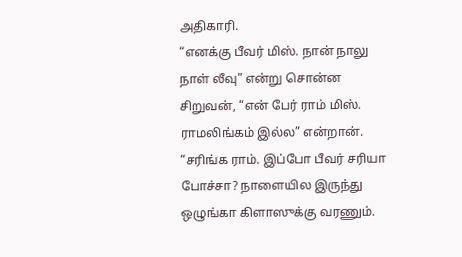அதிகாரி.
“எனக்கு பீவர் மிஸ். நான் நாலு நாள் லீவு” என்று சொன்ன சிறுவன், “என் பேர் ராம் மிஸ். ராமலிங்கம் இல்ல” என்றான்.
“சரிங்க ராம். இப்போ பீவர் சரியா போச்சா? நாளையில இருந்து ஒழுங்கா கிளாஸுக்கு வரணும்.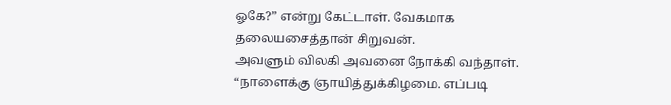ஓகே?” என்று கேட்டாள். வேகமாக தலையசைத்தான் சிறுவன்.
அவளும் விலகி அவனை நோக்கி வந்தாள்.
“நாளைக்கு ஞாயித்துக்கிழமை. எப்படி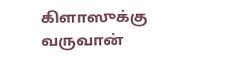கிளாஸுக்கு வருவான்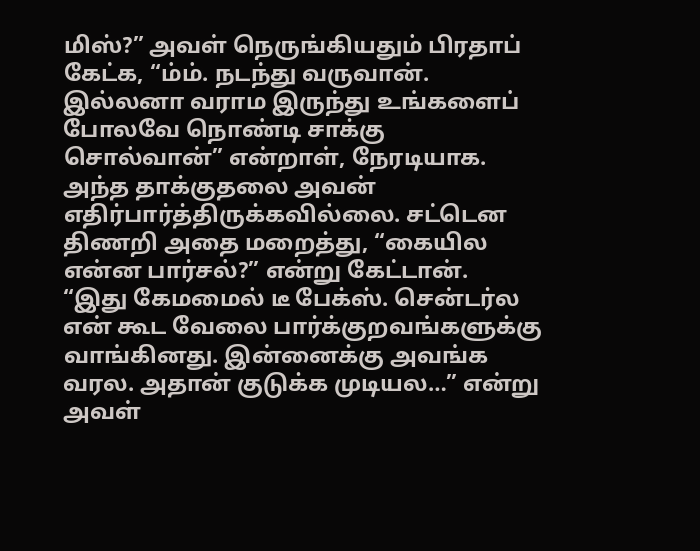மிஸ்?” அவள் நெருங்கியதும் பிரதாப் கேட்க, “ம்ம். நடந்து வருவான். இல்லனா வராம இருந்து உங்களைப் போலவே நொண்டி சாக்கு சொல்வான்” என்றாள், நேரடியாக. அந்த தாக்குதலை அவன் எதிர்பார்த்திருக்கவில்லை. சட்டென திணறி அதை மறைத்து, “கையில என்ன பார்சல்?” என்று கேட்டான்.
“இது கேமமைல் டீ பேக்ஸ். சென்டர்ல என் கூட வேலை பார்க்குறவங்களுக்கு வாங்கினது. இன்னைக்கு அவங்க வரல. அதான் குடுக்க முடியல…” என்று அவள்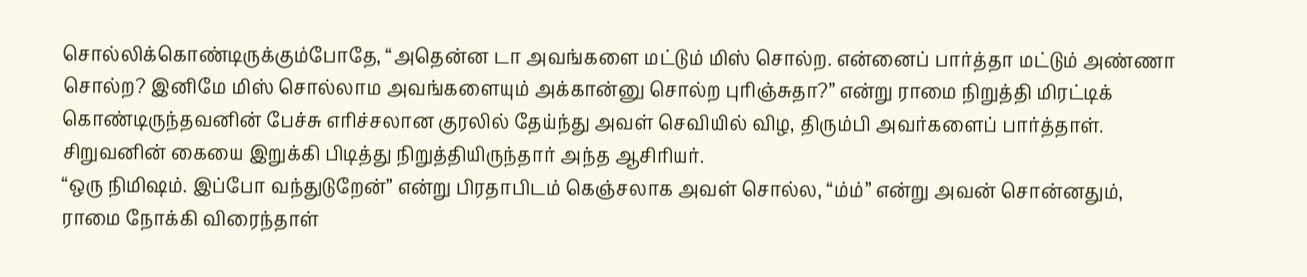சொல்லிக்கொண்டிருக்கும்போதே, “அதென்ன டா அவங்களை மட்டும் மிஸ் சொல்ற. என்னைப் பார்த்தா மட்டும் அண்ணா சொல்ற? இனிமே மிஸ் சொல்லாம அவங்களையும் அக்கான்னு சொல்ற புரிஞ்சுதா?” என்று ராமை நிறுத்தி மிரட்டிக் கொண்டிருந்தவனின் பேச்சு எரிச்சலான குரலில் தேய்ந்து அவள் செவியில் விழ, திரும்பி அவர்களைப் பார்த்தாள். சிறுவனின் கையை இறுக்கி பிடித்து நிறுத்தியிருந்தார் அந்த ஆசிரியர்.
“ஒரு நிமிஷம். இப்போ வந்துடுறேன்” என்று பிரதாபிடம் கெஞ்சலாக அவள் சொல்ல, “ம்ம்” என்று அவன் சொன்னதும், ராமை நோக்கி விரைந்தாள்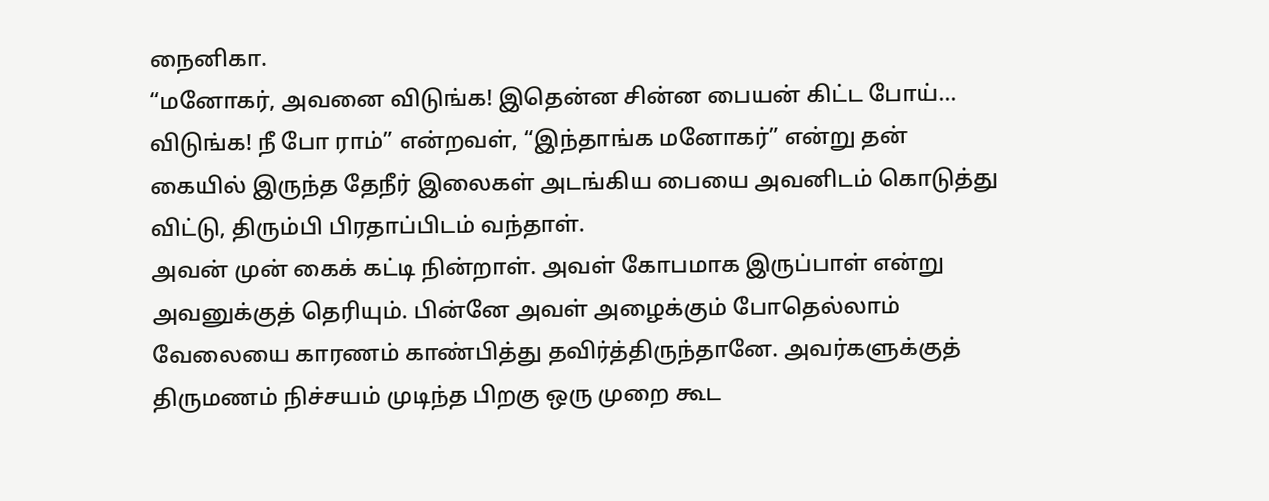நைனிகா.
“மனோகர், அவனை விடுங்க! இதென்ன சின்ன பையன் கிட்ட போய்… விடுங்க! நீ போ ராம்” என்றவள், “இந்தாங்க மனோகர்” என்று தன் கையில் இருந்த தேநீர் இலைகள் அடங்கிய பையை அவனிடம் கொடுத்து விட்டு, திரும்பி பிரதாப்பிடம் வந்தாள்.
அவன் முன் கைக் கட்டி நின்றாள். அவள் கோபமாக இருப்பாள் என்று அவனுக்குத் தெரியும். பின்னே அவள் அழைக்கும் போதெல்லாம் வேலையை காரணம் காண்பித்து தவிர்த்திருந்தானே. அவர்களுக்குத் திருமணம் நிச்சயம் முடிந்த பிறகு ஒரு முறை கூட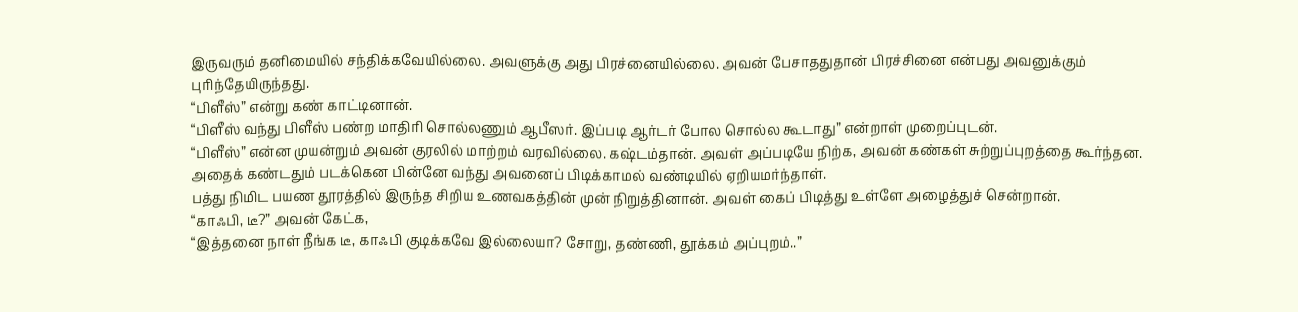இருவரும் தனிமையில் சந்திக்கவேயில்லை. அவளுக்கு அது பிரச்னையில்லை. அவன் பேசாததுதான் பிரச்சினை என்பது அவனுக்கும் புரிந்தேயிருந்தது.
“பிளீஸ்” என்று கண் காட்டினான்.
“பிளீஸ் வந்து பிளீஸ் பண்ற மாதிரி சொல்லணும் ஆபீஸர். இப்படி ஆர்டர் போல சொல்ல கூடாது” என்றாள் முறைப்புடன்.
“பிளீஸ்” என்ன முயன்றும் அவன் குரலில் மாற்றம் வரவில்லை. கஷ்டம்தான். அவள் அப்படியே நிற்க, அவன் கண்கள் சுற்றுப்புறத்தை கூர்ந்தன. அதைக் கண்டதும் படக்கென பின்னே வந்து அவனைப் பிடிக்காமல் வண்டியில் ஏறியமர்ந்தாள்.
பத்து நிமிட பயண தூரத்தில் இருந்த சிறிய உணவகத்தின் முன் நிறுத்தினான். அவள் கைப் பிடித்து உள்ளே அழைத்துச் சென்றான்.
“காஃபி, டீ?” அவன் கேட்க,
“இத்தனை நாள் நீங்க டீ, காஃபி குடிக்கவே இல்லையா? சோறு, தண்ணி, தூக்கம் அப்புறம்..”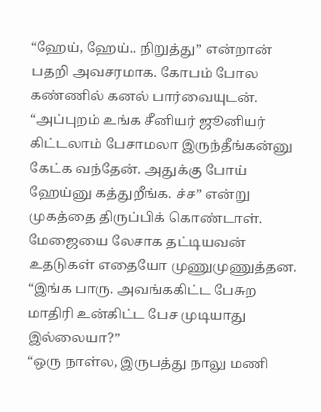“ஹேய், ஹேய்.. நிறுத்து” என்றான் பதறி அவசரமாக. கோபம் போல கண்ணில் கனல் பார்வையுடன்.
“அப்புறம் உங்க சீனியர் ஜூனியர் கிட்டலாம் பேசாமலா இருந்தீங்கன்னு கேட்க வந்தேன். அதுக்கு போய் ஹேய்னு கத்துறீங்க. ச்ச” என்று முகத்தை திருப்பிக் கொண்டாள்.
மேஜையை லேசாக தட்டியவன் உதடுகள் எதையோ முணுமுணுத்தன.
“இங்க பாரு. அவங்ககிட்ட பேசுற மாதிரி உன்கிட்ட பேச முடியாது இல்லையா?”
“ஒரு நாள்ல, இருபத்து நாலு மணி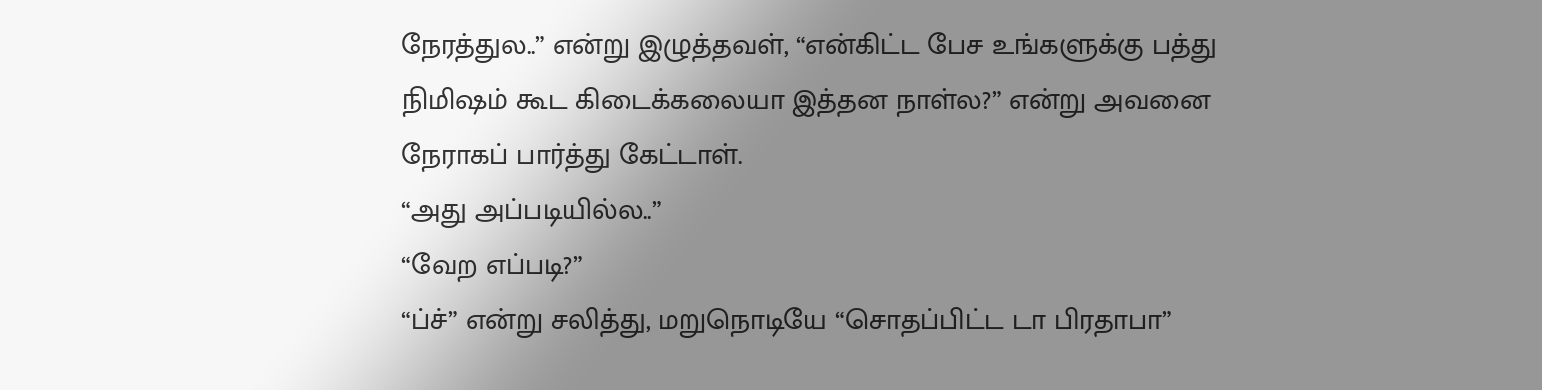நேரத்துல..” என்று இழுத்தவள், “என்கிட்ட பேச உங்களுக்கு பத்து நிமிஷம் கூட கிடைக்கலையா இத்தன நாள்ல?” என்று அவனை நேராகப் பார்த்து கேட்டாள்.
“அது அப்படியில்ல..”
“வேற எப்படி?”
“ப்ச்” என்று சலித்து, மறுநொடியே “சொதப்பிட்ட டா பிரதாபா”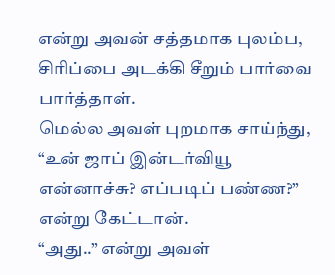என்று அவன் சத்தமாக புலம்ப, சிரிப்பை அடக்கி சீறும் பார்வை பார்த்தாள்.
மெல்ல அவள் புறமாக சாய்ந்து, “உன் ஜாப் இன்டர்வியூ என்னாச்சு? எப்படிப் பண்ண?” என்று கேட்டான்.
“அது..” என்று அவள்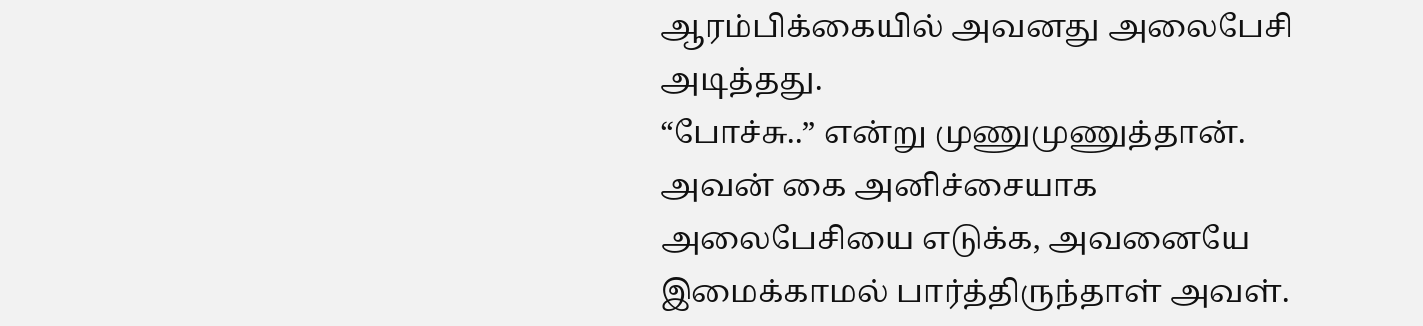ஆரம்பிக்கையில் அவனது அலைபேசி அடித்தது.
“போச்சு..” என்று முணுமுணுத்தான். அவன் கை அனிச்சையாக அலைபேசியை எடுக்க, அவனையே இமைக்காமல் பார்த்திருந்தாள் அவள்.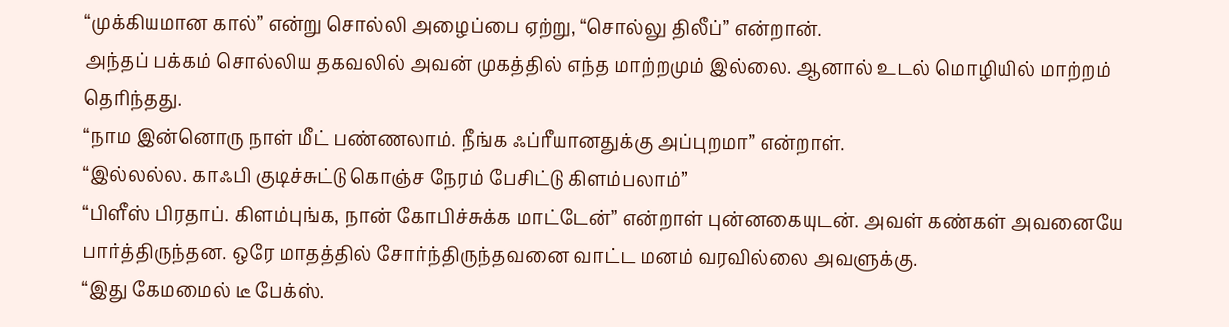“முக்கியமான கால்” என்று சொல்லி அழைப்பை ஏற்று, “சொல்லு திலீப்” என்றான்.
அந்தப் பக்கம் சொல்லிய தகவலில் அவன் முகத்தில் எந்த மாற்றமும் இல்லை. ஆனால் உடல் மொழியில் மாற்றம் தெரிந்தது.
“நாம இன்னொரு நாள் மீட் பண்ணலாம். நீங்க ஃப்ரீயானதுக்கு அப்புறமா” என்றாள்.
“இல்லல்ல. காஃபி குடிச்சுட்டு கொஞ்ச நேரம் பேசிட்டு கிளம்பலாம்”
“பிளீஸ் பிரதாப். கிளம்புங்க, நான் கோபிச்சுக்க மாட்டேன்” என்றாள் புன்னகையுடன். அவள் கண்கள் அவனையே பார்த்திருந்தன. ஒரே மாதத்தில் சோர்ந்திருந்தவனை வாட்ட மனம் வரவில்லை அவளுக்கு.
“இது கேமமைல் டீ பேக்ஸ்.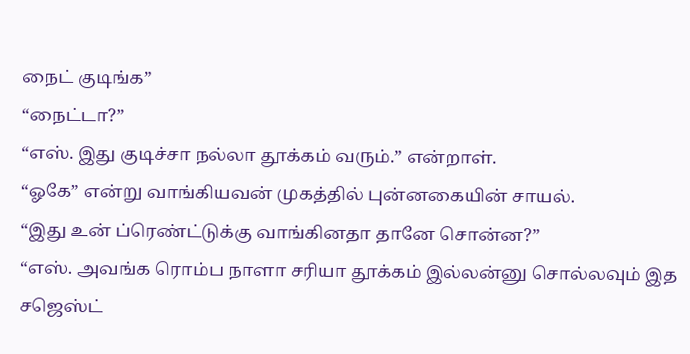நைட் குடிங்க”
“நைட்டா?”
“எஸ். இது குடிச்சா நல்லா தூக்கம் வரும்.” என்றாள்.
“ஓகே” என்று வாங்கியவன் முகத்தில் புன்னகையின் சாயல்.
“இது உன் ப்ரெண்ட்டுக்கு வாங்கினதா தானே சொன்ன?”
“எஸ். அவங்க ரொம்ப நாளா சரியா தூக்கம் இல்லன்னு சொல்லவும் இத சஜெஸ்ட்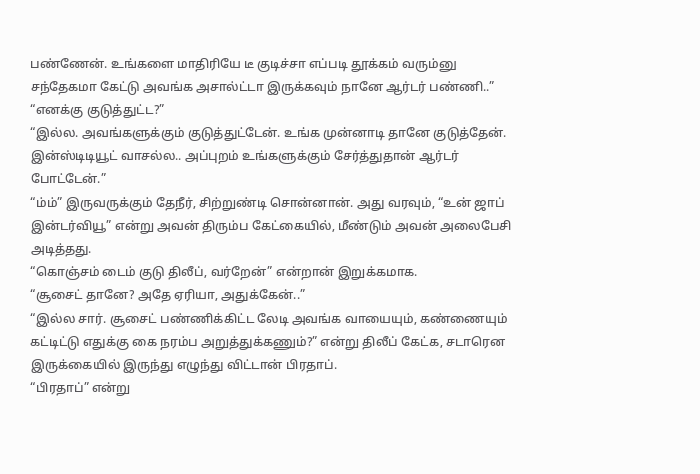பண்ணேன். உங்களை மாதிரியே டீ குடிச்சா எப்படி தூக்கம் வரும்னு சந்தேகமா கேட்டு அவங்க அசால்ட்டா இருக்கவும் நானே ஆர்டர் பண்ணி..”
“எனக்கு குடுத்துட்ட?”
“இல்ல. அவங்களுக்கும் குடுத்துட்டேன். உங்க முன்னாடி தானே குடுத்தேன். இன்ஸ்டிடியூட் வாசல்ல.. அப்புறம் உங்களுக்கும் சேர்த்துதான் ஆர்டர் போட்டேன்.”
“ம்ம்” இருவருக்கும் தேநீர், சிற்றுண்டி சொன்னான். அது வரவும், “உன் ஜாப் இன்டர்வியூ” என்று அவன் திரும்ப கேட்கையில், மீண்டும் அவன் அலைபேசி அடித்தது.
“கொஞ்சம் டைம் குடு திலீப், வர்றேன்” என்றான் இறுக்கமாக.
“சூசைட் தானே? அதே ஏரியா, அதுக்கேன்..”
“இல்ல சார். சூசைட் பண்ணிக்கிட்ட லேடி அவங்க வாயையும், கண்ணையும் கட்டிட்டு எதுக்கு கை நரம்ப அறுத்துக்கணும்?” என்று திலீப் கேட்க, சடாரென இருக்கையில் இருந்து எழுந்து விட்டான் பிரதாப்.
“பிரதாப்” என்று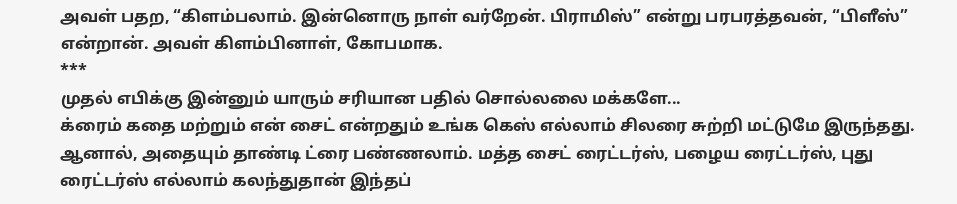அவள் பதற, “கிளம்பலாம். இன்னொரு நாள் வர்றேன். பிராமிஸ்” என்று பரபரத்தவன், “பிளீஸ்” என்றான். அவள் கிளம்பினாள், கோபமாக.
***
முதல் எபிக்கு இன்னும் யாரும் சரியான பதில் சொல்லலை மக்களே...
க்ரைம் கதை மற்றும் என் சைட் என்றதும் உங்க கெஸ் எல்லாம் சிலரை சுற்றி மட்டுமே இருந்தது.
ஆனால், அதையும் தாண்டி ட்ரை பண்ணலாம். மத்த சைட் ரைட்டர்ஸ், பழைய ரைட்டர்ஸ், புது ரைட்டர்ஸ் எல்லாம் கலந்துதான் இந்தப்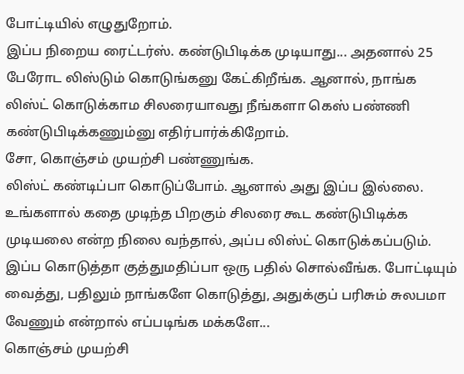போட்டியில் எழுதுறோம்.
இப்ப நிறைய ரைட்டர்ஸ். கண்டுபிடிக்க முடியாது... அதனால் 25 பேரோட லிஸ்டும் கொடுங்கனு கேட்கிறீங்க. ஆனால், நாங்க லிஸ்ட் கொடுக்காம சிலரையாவது நீங்களா கெஸ் பண்ணி கண்டுபிடிக்கணும்னு எதிர்பார்க்கிறோம்.
சோ, கொஞ்சம் முயற்சி பண்ணுங்க.
லிஸ்ட் கண்டிப்பா கொடுப்போம். ஆனால் அது இப்ப இல்லை. உங்களால் கதை முடிந்த பிறகும் சிலரை கூட கண்டுபிடிக்க முடியலை என்ற நிலை வந்தால், அப்ப லிஸ்ட் கொடுக்கப்படும். இப்ப கொடுத்தா குத்துமதிப்பா ஒரு பதில் சொல்வீங்க. போட்டியும் வைத்து, பதிலும் நாங்களே கொடுத்து, அதுக்குப் பரிசும் சுலபமா வேணும் என்றால் எப்படிங்க மக்களே...
கொஞ்சம் முயற்சி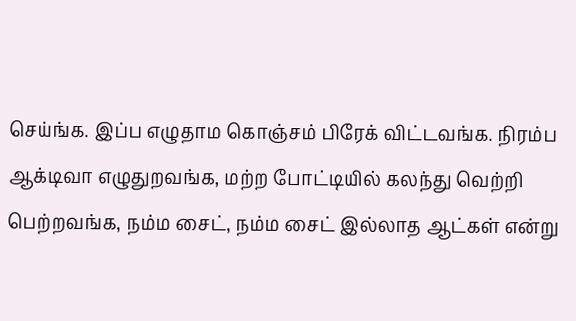செய்ங்க. இப்ப எழுதாம கொஞ்சம் பிரேக் விட்டவங்க. நிரம்ப ஆக்டிவா எழுதுறவங்க, மற்ற போட்டியில் கலந்து வெற்றி பெற்றவங்க, நம்ம சைட், நம்ம சைட் இல்லாத ஆட்கள் என்று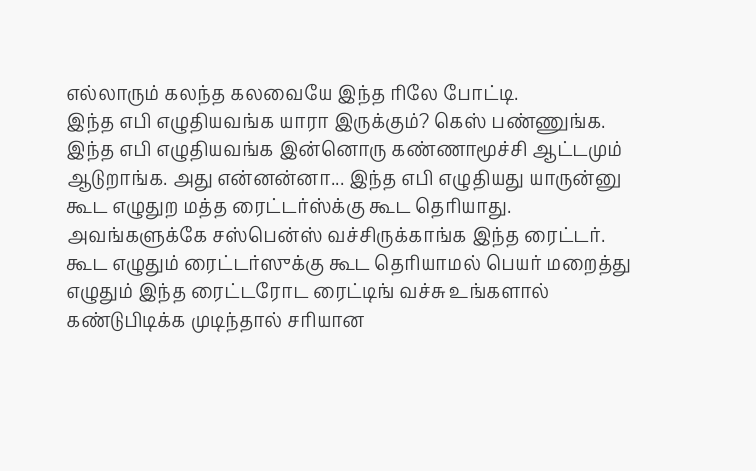எல்லாரும் கலந்த கலவையே இந்த ரிலே போட்டி.
இந்த எபி எழுதியவங்க யாரா இருக்கும்? கெஸ் பண்ணுங்க.
இந்த எபி எழுதியவங்க இன்னொரு கண்ணாமூச்சி ஆட்டமும் ஆடுறாங்க. அது என்னன்னா... இந்த எபி எழுதியது யாருன்னு கூட எழுதுற மத்த ரைட்டர்ஸ்க்கு கூட தெரியாது. அவங்களுக்கே சஸ்பென்ஸ் வச்சிருக்காங்க இந்த ரைட்டர்.
கூட எழுதும் ரைட்டர்ஸுக்கு கூட தெரியாமல் பெயர் மறைத்து எழுதும் இந்த ரைட்டரோட ரைட்டிங் வச்சு உங்களால் கண்டுபிடிக்க முடிந்தால் சரியான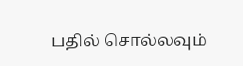பதில் சொல்லவும்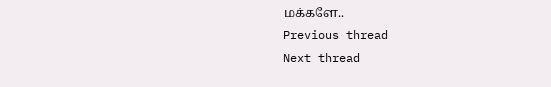மக்களே..
Previous thread
Next thread